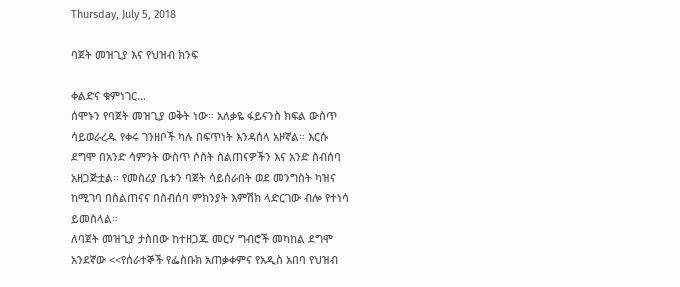Thursday, July 5, 2018

ባጀት መዝጊያ እና የህዝብ ክንፍ

ቀልድና ቁምነገር...
ሰሞኑን የባጀት መዝጊያ ወቅት ነው። አለቃዬ ፋይናንስ ክፍል ውስጥ ሳይወራረዱ የቀሩ ገንዘቦች ካሉ በፍጥነት እንዳሰላ አዞኛል። እርሱ ደግሞ በአንድ ሳምንት ውስጥ ሶስት ስልጠናዎችን እና አንድ ስብሰባ አዘጋጅቷል። የመስሪያ ቤቱን ባጀት ሳይሰራበት ወደ መንግስት ካዝና ከሚገባ በስልጠናና በስብሰባ ምክንያት እምሽክ ላድርገው ብሎ የተነሳ ይመስላል።
ለባጀት መዝጊያ ታስበው ከተዘጋጁ መርሃ ግብሮች መካከል ደግሞ አንደኛው <<የሰራተኞች የፌስቡክ አጠቃቀምና የአዲስ አበባ የህዝብ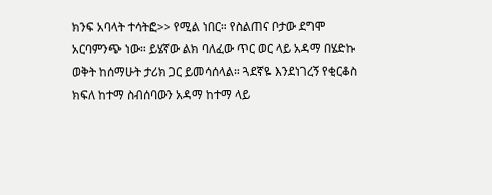ክንፍ አባላት ተሳትፎ>> የሚል ነበር። የስልጠና ቦታው ደግሞ አርባምንጭ ነው። ይሄኛው ልክ ባለፈው ጥር ወር ላይ አዳማ በሄድኩ ወቅት ከሰማሁት ታሪክ ጋር ይመሳሰላል። ጓደኛዬ እንደነገረኝ የቂርቆስ ክፍለ ከተማ ስብሰባውን አዳማ ከተማ ላይ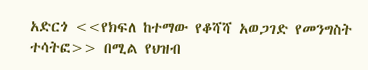አድርጎ <<የክፍለ ከተማው የቆሻሻ አወጋገድ የመንግስት ተሳትፎ>> በሚል የህዝብ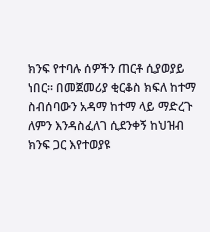ክንፍ የተባሉ ሰዎችን ጠርቶ ሲያወያይ ነበር። በመጀመሪያ ቂርቆስ ክፍለ ከተማ ስብሰባውን አዳማ ከተማ ላይ ማድረጉ ለምን እንዳስፈለገ ሲደንቀኝ ከህዝብ ክንፍ ጋር እየተወያዩ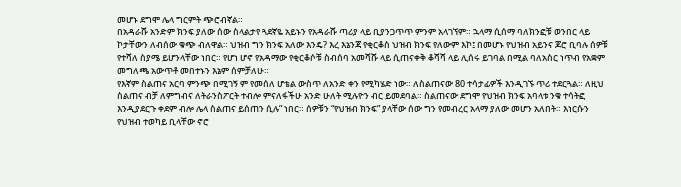መሆኑ ደግሞ ሌላ ግርምት ጭሮብኛል።
በአዳራሹ አንድም ክንፍ ያለው ሰው ስላልታየ ጓደኛዬ አይኑን የአዳራሹ ጣሪያ ላይ ቢያንጋጥጥ ምንም አላገኘም። ኋላማ ሲሰማ ባለክንፎቹ ወንበር ላይ ኮታቸውን ለብሰው ቁጭ ብለዋል። ህዝብ ግን ክንፍ አለው እንዴ? እረ እኔንጃ የቂርቆስ ህዝብ ክንፍ የለውም እኮ፤ በመሆኑ የህዝብ አይንና ጆሮ ቢባሉ ሰዎቹ የተሻለ ስያሜ ይሆንላቸው ነበር። የሆነ ሆኖ የአዳማው የቂርቆሶቹ ስብሰባ አመሻሹ ላይ ሲጠናቀቅ ቆሻሻ ላይ ሊሰሩ ይገባል በሚል ባለአስር ነጥብ የአቋም መግለጫ አውጥቶ መበተኑን እኔም ሰምቻለሁ።
የእኛም ስልጠና አርባ ምንጭ በሚገኝ ም የመሰለ ሆቴል ውስጥ ለአንድ ቀን የሚካሄድ ነው። ለስልጠናው 80 ተሳታፊዎች እንዲገኙ ጥሪ ተደርጓል። ለዚህ ስልጠና ብቻ ለምግብና ለትራንስፖርት ተብሎ ምናለፋችሁ አንድ ሁለት ሚሉዮን ብር ይመደባል። ስልጠናው ደግሞ የህዝብ ክንፍ አባላቱ ንቁ ተሳትፎ እንዲያደርጉ ቀደም ብሎ ሌላ ስልጠና ይሰጠን ሲሉ” ነበር። ሰዎቹን “የህዝብ ክንፍ” ያላቸው ሰው ግን የመብረር አላማ ያለው መሆን አለበት። እነርሱን የህዝብ ተወካይ ቢላቸው ኖሮ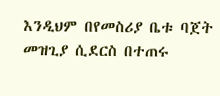እንዲህም በየመስሪያ ቤቱ ባጀት መዝጊያ ሲደርስ በተጠሩ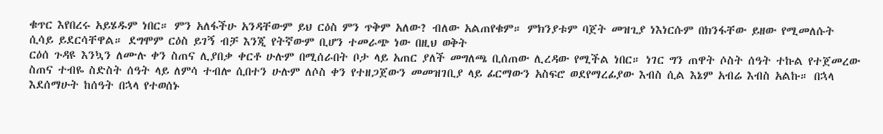ቁጥር እየበረሩ አይሄዱም ነበር። ምን አለፋችሁ አንዳቸውም ይህ ርዕስ ምን ጥቅም አለው? ብለው አልጠየቁም። ምክንያቱም ባጀት መዝጊያ ነእነርሱም በክንፋቸው ይዘው የሚመለሱት ሲሳይ ይደርሳቸዋል። ደግሞም ርዕስ ይገኝ ብቻ እንጂ የትኛውም ቢሆን ተመራጭ ነው በዚህ ወቅት
ርዕሰ ጉዳዩ እንኳን ለሙሉ ቀን ስጠና ሊያበቃ ቀርቶ ሁሉም በሚሰራበት ቦታ ላይ አጠር ያለች መግለጫ ቢሰጠው ሊረዳው የሚችል ነበር። ነገር ግን ጠዋት ሶስት ሰዓት ተኩል የተጀመረው ስጠና ተብዬ ስድስት ሰዓት ላይ ለምሳ ተብሎ ሲበተን ሁሉም ለሶስ ቀን የተዘጋጀውን መመዝገቢያ ላይ ፊርማውን አስፍሮ ወደየማረፊያው እብስ ሲል እኔም አብሬ እብስ አልኩ። በኋላ እደሰማሁት ከሰዓት በኋላ የተወሰኑ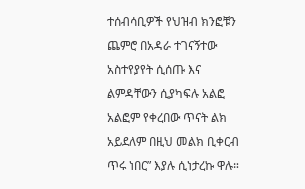ተሰብሳቢዎች የህዝብ ክንፎቹን ጨምሮ በአዳራ ተገናኝተው አስተየያየት ሲሰጡ እና ልምዳቸውን ሲያካፍሉ አልፎ አልፎም የቀረበው ጥናት ልክ አይደለም በዚህ መልክ ቢቀርብ ጥሩ ነበር” እያሉ ሲነታረኩ ዋሉ።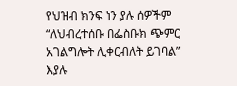የህዝብ ክንፍ ነን ያሉ ሰዎችም “ለህብረተሰቡ በፌስቡክ ጭምር አገልግሎት ሊቀርብለት ይገባል” እያሉ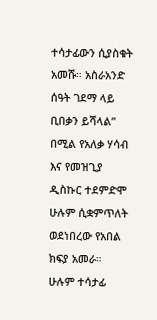ተሳታፊውን ሲያስቁት አመሹ። አስራአንድ ሰዓት ገደማ ላይ ቢበቃን ይሻላል” በሚል የአለቃ ሃሳብ እና የመዝጊያ ዲስኩር ተደምድሞ ሁሉም ሲቋምጥለት ወደነበረው የአበል ክፍያ አመራ።
ሁሉም ተሳታፊ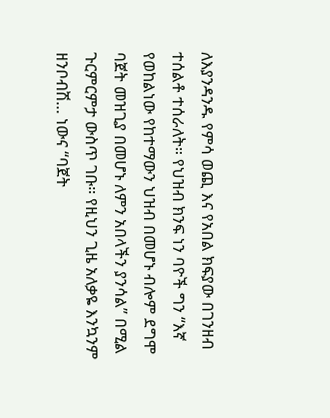ለእያንዳንዱ የምሳ ወጪ እና የአበል ክፍያው በገንዘብ ተሰልቶ ተሰራለት። የህዝብ ክንፍ ነን ባዮች ግን “እኛ የወከልነው የከተማውን ህዝብ በመሆኑ ብሎም ደግሞ ባጀት መዝጊያ በመሆኑ ለምን አበላችን ያንሳል” በሚል ጉርምርምታ ውስጥ ገቡ። የዚህን ጊዜ አለቃዬ እንኳንም ዘንቦብሽ… ነውና “ባጀት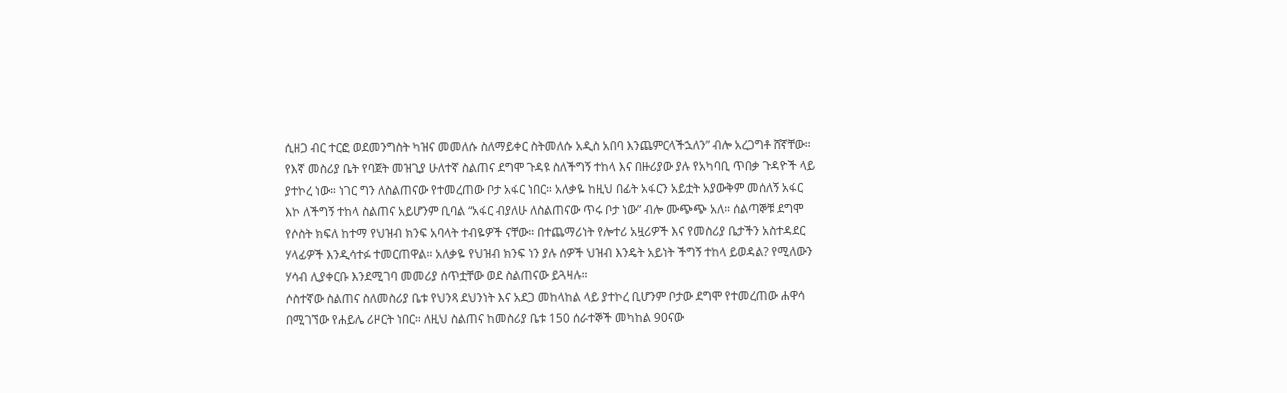ሲዘጋ ብር ተርፎ ወደመንግስት ካዝና መመለሱ ስለማይቀር ስትመለሱ አዲስ አበባ እንጨምርላችኋለን” ብሎ አረጋግቶ ሸኛቸው።
የእኛ መስሪያ ቤት የባጀት መዝጊያ ሁለተኛ ስልጠና ደግሞ ጉዳዩ ስለችግኝ ተከላ እና በዙሪያው ያሉ የአካባቢ ጥበቃ ጉዳዮች ላይ ያተኮረ ነው። ነገር ግን ለስልጠናው የተመረጠው ቦታ አፋር ነበር። አለቃዬ ከዚህ በፊት አፋርን አይቷት አያውቅም መሰለኝ አፋር እኮ ለችግኝ ተከላ ስልጠና አይሆንም ቢባል “አፋር ብያለሁ ለስልጠናው ጥሩ ቦታ ነው” ብሎ ሙጭጭ አለ። ሰልጣኞቹ ደግሞ የሶስት ክፍለ ከተማ የህዝብ ክንፍ አባላት ተብዬዎች ናቸው። በተጨማሪነት የሎተሪ አዟሪዎች እና የመስሪያ ቤታችን አስተዳደር ሃላፊዎች እንዲሳተፉ ተመርጠዋል። አለቃዬ የህዝብ ክንፍ ነን ያሉ ሰዎች ህዝብ እንዴት አይነት ችግኝ ተከላ ይወዳል? የሚለውን ሃሳብ ሊያቀርቡ እንደሚገባ መመሪያ ሰጥቷቸው ወደ ስልጠናው ይጓዛሉ።
ሶስተኛው ስልጠና ስለመስሪያ ቤቱ የህንጻ ደህንነት እና አደጋ መከላከል ላይ ያተኮረ ቢሆንም ቦታው ደግሞ የተመረጠው ሐዋሳ በሚገኘው የሐይሌ ሪዞርት ነበር። ለዚህ ስልጠና ከመስሪያ ቤቱ 150 ሰራተኞች መካከል 90ናው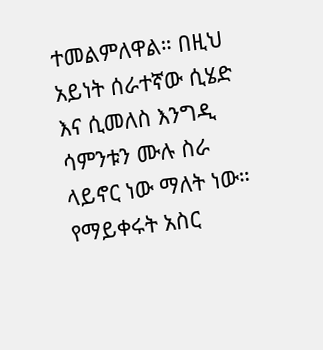ተመልምለዋል። በዚህ አይነት ሰራተኛው ሲሄድ እና ሲመለስ እንግዲ ሳምንቱን ሙሉ ስራ ላይኖር ነው ማለት ነው። የማይቀሩት አስር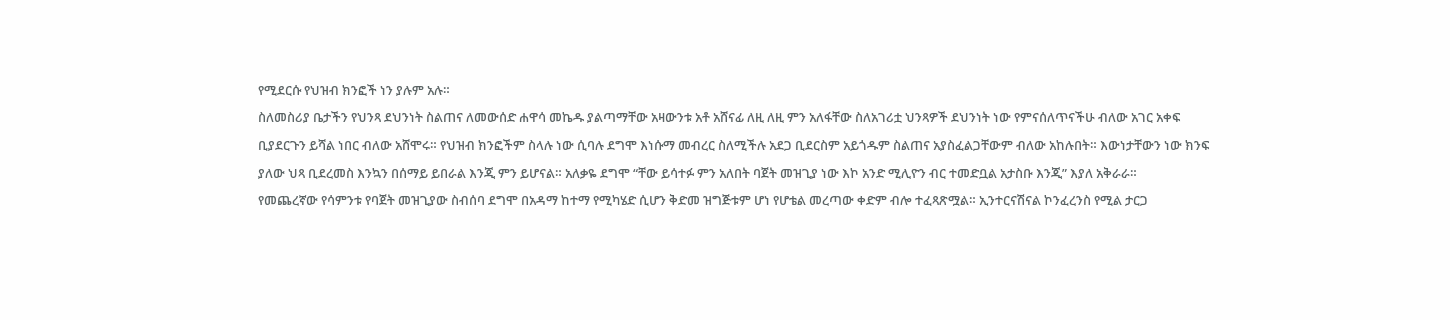የሚደርሱ የህዝብ ክንፎች ነን ያሉም አሉ።
ስለመስሪያ ቤታችን የህንጻ ደህንነት ስልጠና ለመውሰድ ሐዋሳ መኬዱ ያልጣማቸው አዛውንቱ አቶ አሸናፊ ለዚ ለዚ ምን አለፋቸው ስለአገሪቷ ህንጻዎች ደህንነት ነው የምናሰለጥናችሁ ብለው አገር አቀፍ ቢያደርጉን ይሻል ነበር ብለው አሸሞሩ። የህዝብ ክንፎችም ስላሉ ነው ሲባሉ ደግሞ እነሱማ መብረር ስለሚችሉ አደጋ ቢደርስም አይጎዱም ስልጠና አያስፈልጋቸውም ብለው አከሉበት። እውነታቸውን ነው ክንፍ ያለው ህጻ ቢደረመስ እንኳን በሰማይ ይበራል እንጂ ምን ይሆናል። አለቃዬ ደግሞ “ቸው ይሳተፉ ምን አለበት ባጀት መዝጊያ ነው እኮ አንድ ሚሊዮን ብር ተመድቧል አታስቡ እንጂ” እያለ አቅራራ።
የመጨረኛው የሳምንቱ የባጀት መዝጊያው ስብሰባ ደግሞ በአዳማ ከተማ የሚካሄድ ሲሆን ቅድመ ዝግጅቱም ሆነ የሆቴል መረጣው ቀድም ብሎ ተፈጻጽሟል። ኢንተርናሽናል ኮንፈረንስ የሚል ታርጋ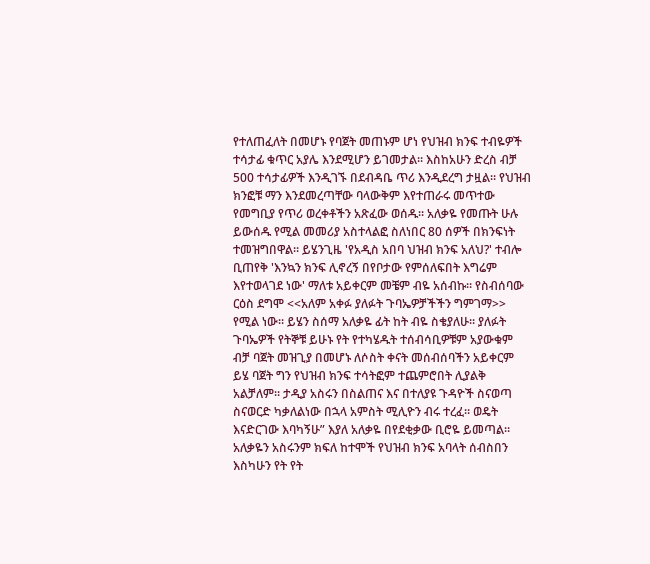የተለጠፈለት በመሆኑ የባጀት መጠኑም ሆነ የህዝብ ክንፍ ተብዬዎች ተሳታፊ ቁጥር አያሌ እንደሚሆን ይገመታል። እስከአሁን ድረስ ብቻ 500 ተሳታፊዎች እንዲገኙ በደብዳቤ ጥሪ እንዲደረግ ታዟል። የህዝብ ክንፎቹ ማን እንደመረጣቸው ባላውቅም እየተጠራሩ መጥተው የመግቢያ የጥሪ ወረቀቶችን አጽፈው ወሰዱ። አለቃዬ የመጡት ሁሉ ይውሰዱ የሚል መመሪያ አስተላልፎ ስለነበር 80 ሰዎች በክንፍነት ተመዝግበዋል። ይሄንጊዜ 'የአዲስ አበባ ህዝብ ክንፍ አለህ?' ተብሎ ቢጠየቅ 'እንኳን ክንፍ ሊኖረኝ በየቦታው የምሰለፍበት እግሬም እየተወላገደ ነው' ማለቱ አይቀርም መቼም ብዬ አሰብኩ። የስብሰባው ርዕስ ደግሞ <<አለም አቀፉ ያለፉት ጉባኤዎቻችችን ግምገማ>> የሚል ነው። ይሄን ስሰማ አለቃዬ ፊት ከት ብዬ ስቄያለሁ። ያለፉት ጉባኤዎች የትኞቹ ይሁኑ የት የተካሄዱት ተሰብሳቢዎቹም አያውቁም ብቻ ባጀት መዝጊያ በመሆኑ ለሶስት ቀናት መሰብሰባችን አይቀርም
ይሄ ባጀት ግን የህዝብ ክንፍ ተሳትፎም ተጨምሮበት ሊያልቅ አልቻለም። ታዲያ አስሩን በስልጠና እና በተለያዩ ጉዳዮች ስናወጣ ስናወርድ ካቃለልነው በኋላ አምስት ሚሊዮን ብሩ ተረፈ። ወዴት እናድርገው እባካኝሁ” እያለ አለቃዬ በየደቂቃው ቢሮዬ ይመጣል። አለቃዬን አስሩንም ክፍለ ከተሞች የህዝብ ክንፍ አባላት ሰብስበን እስካሁን የት የት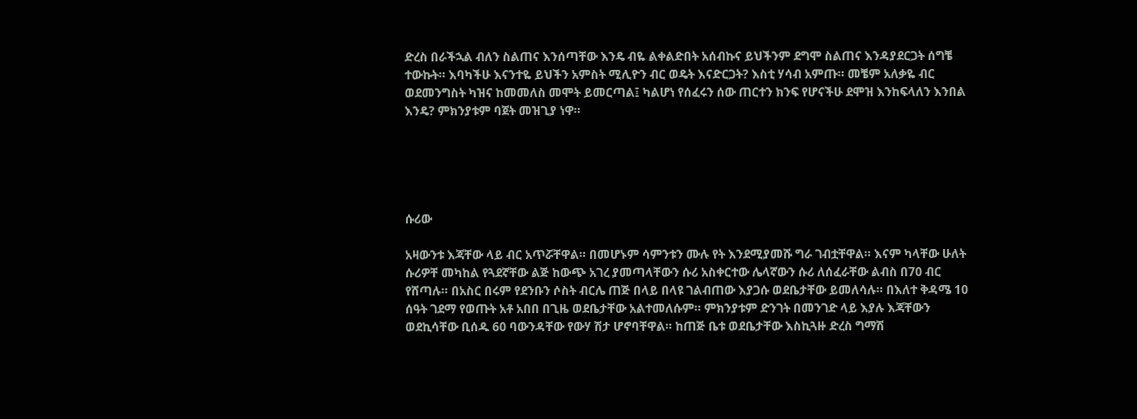ድረስ በራችኋል ብለን ስልጠና እንሰጣቸው እንዴ ብዬ ልቀልድበት አሰብኩና ይህችንም ደግሞ ስልጠና እንዳያደርጋት ሰግቼ ተውኩት። እባካችሁ እናንተዬ ይህችን አምስት ሚሊዮን ብር ወዴት እናድርጋት? እስቲ ሃሳብ አምጡ። መቼም አለቃዬ ብር ወደመንግስት ካዝና ከመመለስ መሞት ይመርጣል፤ ካልሆነ የሰፈሩን ሰው ጠርተን ክንፍ የሆናችሁ ደሞዝ እንከፍላለን እንበል እንዴ? ምክንያቱም ባጀት መዝጊያ ነዋ።





ሱሪው

አዛውንቱ እጃቸው ላይ ብር አጥሯቸዋል። በመሆኑም ሳምንቱን ሙሉ የት እንደሚያመሹ ግራ ገብቷቸዋል። እናም ካላቸው ሁለት ሱሪዎቸ መካከል የጓደኛቸው ልጅ ከውጭ አገረ ያመጣላቸውን ሱሪ አስቀርተው ሌላኛውን ሱሪ ለሰፈራቸው ልብስ በ70 ብር የሸጣሉ። በአስር በሩም የደንቡን ሶስት ብርሌ ጠጅ በላይ በላዩ ገልብጠው እያጋሱ ወደቤታቸው ይመለሳሉ። በእለተ ቅዳሜ 10 ሰዓት ገደማ የወጡት አቶ አበበ በጊዜ ወደቤታቸው አልተመለሱም። ምክንያቱም ድንገት በመንገድ ላይ እያሉ እጃቸውን ወደኪሳቸው ቢሰዱ 60 ባውንዳቸው የውሃ ሽታ ሆኖባቸዋል። ከጠጅ ቤቱ ወደቤታቸው እስኪጓዙ ድረስ ግማሽ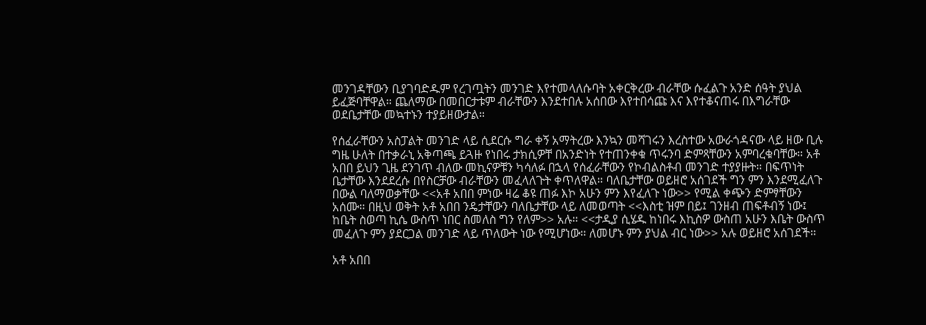መንገዳቸውን ቢያገባድዱም የረገጧትን መንገድ እየተመላለሱባት አቀርቅረው ብራቸው ሱፈልጉ አንድ ሰዓት ያህል ይፈጅባቸዋል። ጨለማው በመበርታቱም ብራቸውን እንደተበሉ አሰበው እየተበሳጩ እና እየተቆናጠሩ በእግራቸው ወደቤታቸው መኳተኑን ተያይዘውታል።

የሰፈራቸውን አስፓልት መንገድ ላይ ሲደርሱ ግራ ቀኝ አማትረው እንኳን መሻገሩን እረስተው አውራጎዳናው ላይ ዘው ቢሉ ግዜ ሁለት በተቃራኒ አቅጣጫ ይጓዙ የነበሩ ታክሲዎቸ በአንድነት የተጠንቀቁ ጥሩንባ ድምጻቸውን አምባረቁባቸው። አቶ አበበ ይህን ጊዜ ደንገጥ ብለው መኪናዎቹን ካሳለፉ በኋላ የሰፈራቸውን የኮብልስቶብ መንገድ ተያያዙት። በፍጥነት ቤታቸው እንደደረሱ በየስርቻው ብራቸውን መፈላለጉት ቀጥለዋል። ባለቤታቸው ወይዘሮ አሰገደች ግን ምን እንደሚፈለጉ በውል ባለማወቃቸው <<አቶ አበበ ምነው ዛሬ ቆዩ ጠፉ እኮ አሁን ምን እየፈለጉ ነው>> የሚል ቀጭን ድምፃቸውን አሰሙ። በዚህ ወቅት አቶ አበበ ንዴታቸውን ባለቤታቸው ላይ ለመወጣት <<እስቲ ዝም በይ፤ ገንዘብ ጠፍቶብኝ ነው፤ ከቤት ስወጣ ኪሴ ውስጥ ነበር ስመለስ ግን የለም>> አሉ። <<ታዲያ ሲሄዱ ከነበሩ እኪስዎ ውስጠ አሁን እቤት ውስጥ መፈለጉ ምን ያደርጋል መንገድ ላይ ጥለውት ነው የሚሆነው። ለመሆኑ ምን ያህል ብር ነው>> አሉ ወይዘሮ አሰገደች።

አቶ አበበ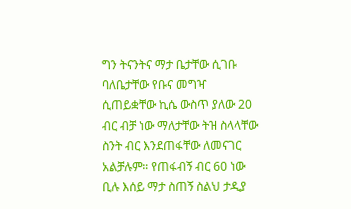ግን ትናንትና ማታ ቤታቸው ሲገቡ ባለቤታቸው የቡና መግዣ ሲጠይቋቸው ኪሴ ውስጥ ያለው 20 ብር ብቻ ነው ማለታቸው ትዝ ስላላቸው ስንት ብር እንደጠፋቸው ለመናገር አልቻሉም። የጠፋብኝ ብር 60 ነው ቢሉ እሰይ ማታ ስጠኝ ስልህ ታዲያ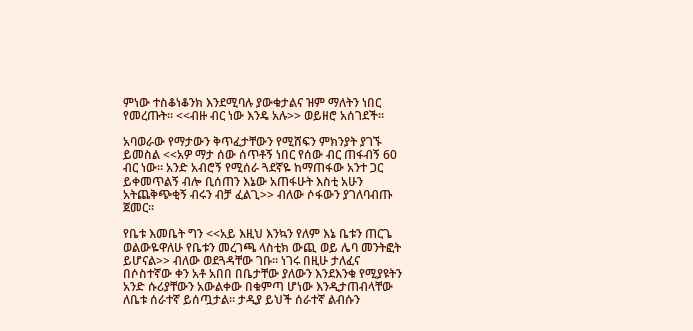ምነው ተስቆነቆንክ እንደሚባሉ ያውቁታልና ዝም ማለትን ነበር የመረጡት። <<ብዙ ብር ነው እንዴ አሉ>> ወይዘሮ አሰገደች።

አባወራው የማታውን ቅጥፈታቸውን የሚሸፍን ምክንያት ያገኙ ይመስል <<አዎ ማታ ሰው ሰጥቶኝ ነበር የሰው ብር ጠፋብኝ 60 ብር ነው። አንድ አብሮኝ የሚሰራ ጓደኛዬ ከማጠፋው አንተ ጋር ይቀመጥልኝ ብሎ ቢሰጠን እኔው አጠፋሁት እስቲ አሁን አትጨቅጭቂኝ ብሩን ብቻ ፈልጊ>> ብለው ሶፋውን ያገለባብጡ ጀመር።

የቤቱ እመቤት ግን <<አይ እዚህ እንኳን የለም እኔ ቤቱን ጠርጌ ወልውዬዋለሁ የቤቱን መረገጫ ላስቲክ ውጪ ወይ ሌባ መንትፎት ይሆናል>> ብለው ወደጓዳቸው ገቡ። ነገሩ በዚሁ ታለፈና በሶስተኛው ቀን አቶ አበበ በቤታቸው ያለውን እንደእንቁ የሚያዩትን አንድ ሱሪያቸውን አውልቀው በቁምጣ ሆነው እንዲታጠብላቸው ለቤቱ ሰራተኛ ይሰጧታል። ታዲያ ይህች ሰራተኛ ልብሱን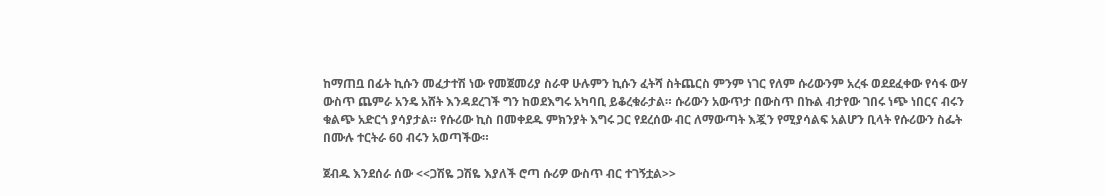ከማጠቧ በፊት ኪሱን መፈታተሽ ነው የመጀመሪያ ስራዋ ሁሉምን ኪሱን ፈትሻ ስትጨርስ ምንም ነገር የለም ሱሪውንም አረፋ ወደደፈቀው የሳፋ ውሃ ውስጥ ጨምራ አንዴ አሸት እንዳደረገች ግን ከወደእግሩ አካባቢ ይቆረቁራታል። ሱሪውን አውጥታ በውስጥ በኩል ብታየው ገበሩ ነጭ ነበርና ብሩን ቁልጭ አድርጎ ያሳያታል። የሱሪው ኪስ በመቀደዱ ምክንያት እግሩ ጋር የደረሰው ብር ለማውጣት እጇን የሚያሳልፍ አልሆን ቢላት የሱሪውን ስፌት በሙሉ ተርትራ 60 ብሩን አወጣችው።

ጀብዱ እንደሰራ ሰው <<ጋሽዬ ጋሽዬ እያለች ሮጣ ሱሪዎ ውስጥ ብር ተገኝቷል>>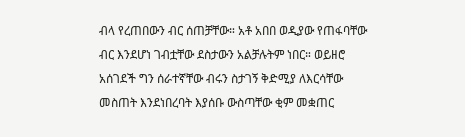ብላ የረጠበውን ብር ሰጠቻቸው። አቶ አበበ ወዲያው የጠፋባቸው ብር እንደሆነ ገብቷቸው ደስታውን አልቻሉትም ነበር። ወይዘሮ አሰገደች ግን ሰራተኛቸው ብሩን ስታገኝ ቅድሚያ ለእርሳቸው መስጠት እንደነበረባት እያሰቡ ውስጣቸው ቂም መቋጠር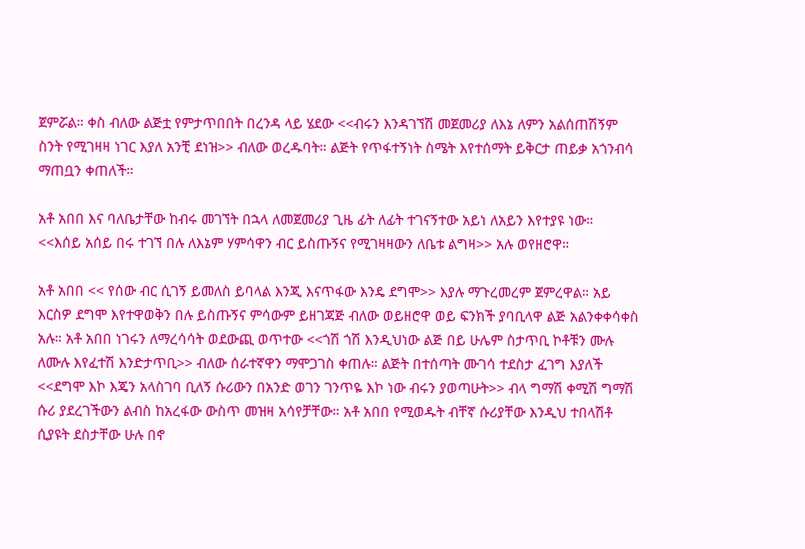ጀምሯል። ቀስ ብለው ልጅቷ የምታጥበበት በረንዳ ላይ ሄደው <<ብሩን እንዳገኘሽ መጀመሪያ ለእኔ ለምን አልሰጠሽኝም ስንት የሚገዛዛ ነገር እያለ አንቺ ደነዝ>> ብለው ወረዱባት። ልጅት የጥፋተኝነት ስሜት እየተሰማት ይቅርታ ጠይቃ አጎንብሳ ማጠቧን ቀጠለች።

አቶ አበበ እና ባለቤታቸው ከብሩ መገኘት በኋላ ለመጀመሪያ ጊዜ ፊት ለፊት ተገናኝተው አይነ ለአይን እየተያዩ ነው። <<እሰይ አሰይ በሩ ተገኘ በሉ ለእኔም ሃምሳዋን ብር ይስጡኝና የሚገዛዛውን ለቤቱ ልግዛ>> አሉ ወየዘሮዋ።

አቶ አበበ << የሰው ብር ሲገኝ ይመለስ ይባላል እንጂ እናጥፋው እንዴ ደግሞ>> እያሉ ማጉረመረም ጀምረዋል። አይ እርስዎ ደግሞ እየተዋወቅን በሉ ይስጡኝና ምሳውም ይዘገጃጅ ብለው ወይዘሮዋ ወይ ፍንክች ያባቢላዋ ልጅ አልንቀቀሳቀስ አሉ። አቶ አበበ ነገሩን ለማረሳሳት ወደውጪ ወጥተው <<ጎሽ ጎሽ እንዲህነው ልጅ በይ ሁሌም ስታጥቢ ኮቶቹን ሙሉ ለሙሉ እየፈተሽ እንድታጥቢ>> ብለው ሰራተኛዋን ማሞጋገስ ቀጠሉ። ልጅት በተሰጣት ሙገሳ ተደስታ ፈገግ እያለች <<ደግሞ እኮ እጄን አላስገባ ቢለኝ ሱሪውን በአንድ ወገን ገንጥዬ እኮ ነው ብሩን ያወጣሁት>> ብላ ግማሽ ቀሚሽ ግማሽ ሱሪ ያደረገችውን ልብስ ከአረፋው ውስጥ መዝዛ አሳየቻቸው። አቶ አበበ የሚወዱት ብቸኛ ሱሪያቸው እንዲህ ተበላሽቶ ሲያዩት ደስታቸው ሁሉ በኖ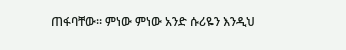ጠፋባቸው። ምነው ምነው አንድ ሱሪዬን እንዲህ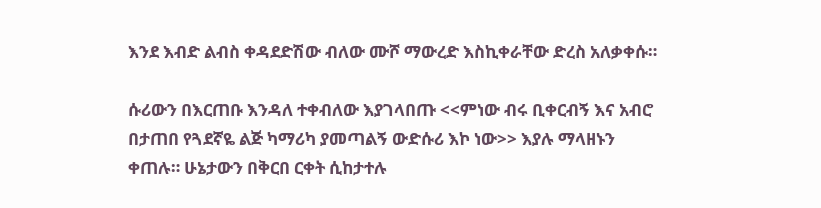እንደ እብድ ልብስ ቀዳደድሽው ብለው ሙሾ ማውረድ እስኪቀራቸው ድረስ አለቃቀሱ።

ሱሪውን በእርጠቡ እንዳለ ተቀብለው እያገላበጡ <<ምነው ብሩ ቢቀርብኝ እና አብሮ በታጠበ የጓደኛዬ ልጅ ካማሪካ ያመጣልኝ ውድሱሪ እኮ ነው>> እያሉ ማላዘኑን ቀጠሉ። ሁኔታውን በቅርበ ርቀት ሲከታተሉ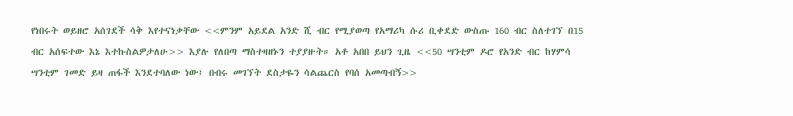የነበሩት ወይዘሮ አሰገደች ሳቅ እየተናነቃቸው <<ምንም አይደል አንድ ሺ ብር የሚያወጣ የአማሪካ ሱሪ ቢቀደድ ውስጡ 160 ብር ስለተገኘ በ15 ብር አሰፍተው እኔ እተኩስልዎታለሁ>> እያሉ የለበጣ ማስተዛዘኑን ተያያዙት። አቶ አበበ ይህን ጊዜ <<50 ሣንቲም ዶሮ የአንድ ብር ከሃምሳ ሣንቲም ገመድ ይዛ ጠፋች እንደተባለው ነው፤ በብሩ መገኘት ደስታዬን ሳልጨርስ የባሰ አመጣብኝ>>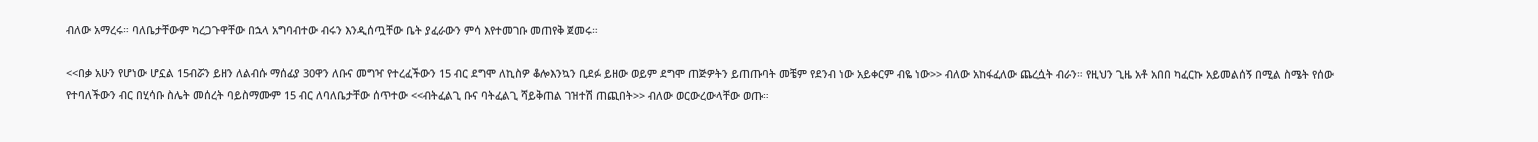ብለው አማረሩ። ባለቤታቸውም ካረጋጉዋቸው በኋላ አግባብተው ብሩን እንዲሰጧቸው ቤት ያፈራውን ምሳ እየተመገቡ መጠየቅ ጀመሩ።

<<በቃ አሁን የሆነው ሆኗል 15ብሯን ይዘን ለልብሱ ማሰፊያ 30ዋን ለቡና መግዣ የተረፈችውን 15 ብር ደግሞ ለኪስዎ ቆሎእንኳን ቢደፉ ይዘው ወይም ደግሞ ጠጅዎትን ይጠጡባት መቼም የደንብ ነው አይቀርም ብዬ ነው>> ብለው አከፋፈለው ጨረሷት ብራን። የዚህን ጊዜ አቶ አበበ ካፈርኩ አይመልሰኝ በሚል ስሜት የሰው የተባለችውን ብር በሂሳቡ ስሌት መሰረት ባይስማሙም 15 ብር ለባለቤታቸው ሰጥተው <<ብትፈልጊ ቡና ባትፈልጊ ሻይቅጠል ገዝተሽ ጠጪበት>> ብለው ወርውረውላቸው ወጡ።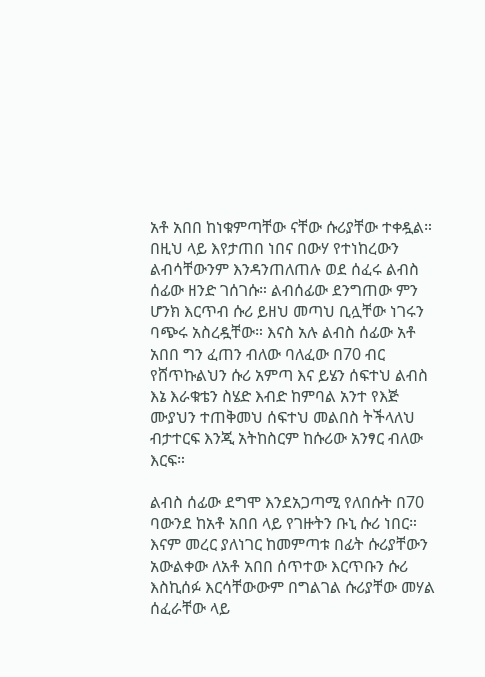አቶ አበበ ከነቁምጣቸው ናቸው ሱሪያቸው ተቀዷል። በዚህ ላይ እየታጠበ ነበና በውሃ የተነከረውን ልብሳቸውንም እንዳንጠለጠሉ ወደ ሰፈሩ ልብስ ሰፊው ዘንድ ገሰገሱ። ልብሰፊው ደንግጠው ምን ሆንክ እርጥብ ሱሪ ይዘህ መጣህ ቢሏቸው ነገሩን ባጭሩ አስረዷቸው። እናስ አሉ ልብስ ሰፊው አቶ አበበ ግን ፈጠን ብለው ባለፈው በ70 ብር የሸጥኩልህን ሱሪ አምጣ እና ይሄን ሰፍተህ ልብስ እኔ እራቁቴን ስሄድ እብድ ከምባል አንተ የእጅ ሙያህን ተጠቅመህ ሰፍተህ መልበስ ትችላለህ ብታተርፍ እንጂ አትከስርም ከሱሪው አንፃር ብለው እርፍ።

ልብስ ሰፊው ደግሞ እንደአጋጣሚ የለበሱት በ70 ባውንደ ከአቶ አበበ ላይ የገዙትን ቡኒ ሱሪ ነበር። እናም መረር ያለነገር ከመምጣቱ በፊት ሱሪያቸውን አውልቀው ለአቶ አበበ ሰጥተው እርጥቡን ሱሪ እስኪሰፉ እርሳቸውውም በግልገል ሱሪያቸው መሃል ሰፈራቸው ላይ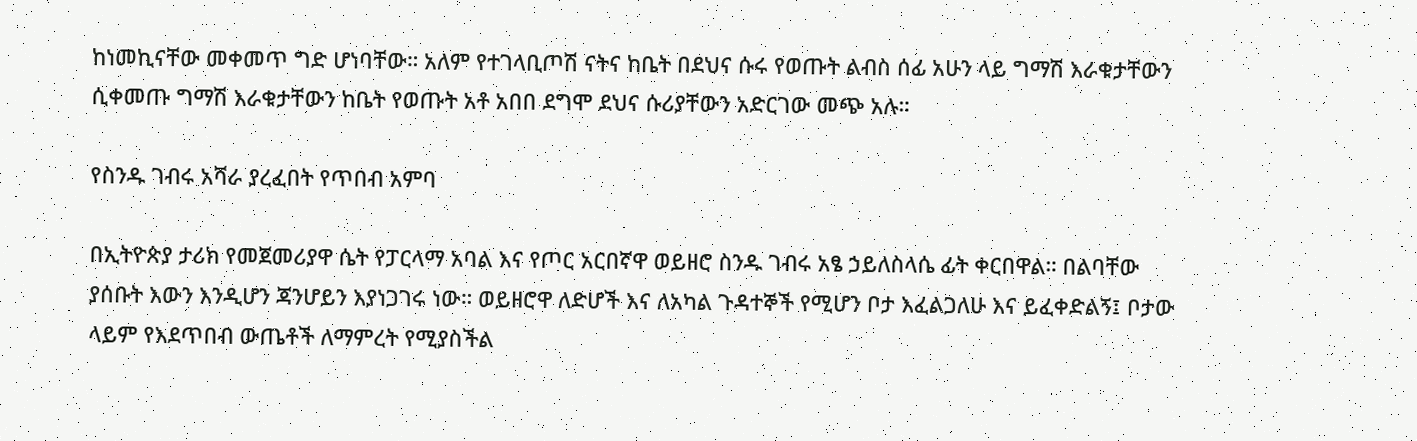ከነመኪናቸው መቀመጥ ግድ ሆነባቸው። አለም የተገላቢጦሽ ናትና ከቤት በደህና ሱሩ የወጡት ልብስ ሰፊ አሁን ላይ ግማሽ እራቁታቸውን ሲቀመጡ ግማሽ እራቁታቸውን ከቤት የወጡት አቶ አበበ ደግሞ ደህና ሱሪያቸውን አድርገው መጭ አሉ።

የስንዱ ገብሩ አሻራ ያረፈበት የጥበብ አምባ

በኢትዮጵያ ታሪክ የመጀመሪያዋ ሴት የፓርላማ አባል እና የጦር አርበኛዋ ወይዘሮ ስንዱ ገብሩ አፄ ኃይለስላሴ ፊት ቀርበዋል። በልባቸው ያሰቡት እውን እንዲሆን ጃንሆይን እያነጋገሩ ነው። ወይዘሮዋ ለድሆች እና ለአካል ጉዳተኞች የሚሆን ቦታ እፈልጋለሁ እና ይፈቀድልኝ፤ ቦታው ላይም የእደጥበብ ውጤቶች ለማምረት የሚያስችል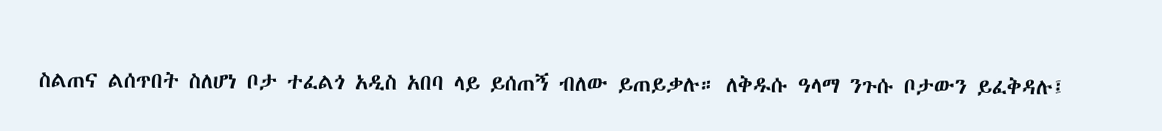ስልጠና ልሰጥበት ስለሆነ ቦታ ተፈልጎ አዲስ አበባ ላይ ይሰጠኝ ብለው ይጠይቃሉ። ለቅዱሱ ዓላማ ንጉሱ ቦታውን ይፈቅዳሉ፤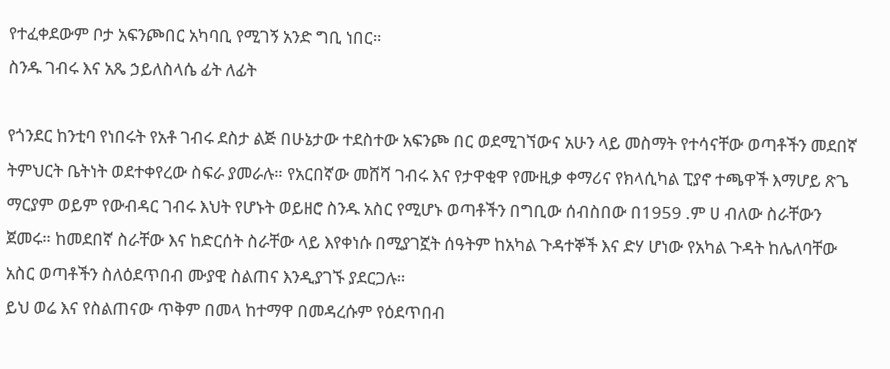የተፈቀደውም ቦታ አፍንጮበር አካባቢ የሚገኝ አንድ ግቢ ነበር።
ስንዱ ገብሩ እና አጼ ኃይለስላሴ ፊት ለፊት

የጎንደር ከንቲባ የነበሩት የአቶ ገብሩ ደስታ ልጅ በሁኔታው ተደስተው አፍንጮ በር ወደሚገኘውና አሁን ላይ መስማት የተሳናቸው ወጣቶችን መደበኛ ትምህርት ቤትነት ወደተቀየረው ስፍራ ያመራሉ። የአርበኛው መሸሻ ገብሩ እና የታዋቂዋ የሙዚቃ ቀማሪና የክላሲካል ፒያኖ ተጫዋች እማሆይ ጽጌ ማርያም ወይም የውብዳር ገብሩ እህት የሆኑት ወይዘሮ ስንዱ አስር የሚሆኑ ወጣቶችን በግቢው ሰብስበው በ1959 .ም ሀ ብለው ስራቸውን ጀመሩ። ከመደበኛ ስራቸው እና ከድርሰት ስራቸው ላይ እየቀነሱ በሚያገኟት ሰዓትም ከአካል ጉዳተኞች እና ድሃ ሆነው የአካል ጉዳት ከሌለባቸው አስር ወጣቶችን ስለዕደጥበብ ሙያዊ ስልጠና እንዲያገኙ ያደርጋሉ።
ይህ ወሬ እና የስልጠናው ጥቅም በመላ ከተማዋ በመዳረሱም የዕደጥበብ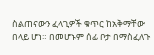ስልጠናውን ፈላጊዎች ቁጥር ከአቅማቸው በላይ ሆነ። በመሆኑም ሰፊ ቦታ በማስፈለጉ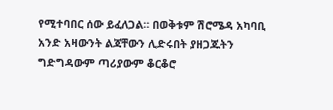የሚተባበር ሰው ይፈለጋል። በወቅቱም ሽሮሜዳ አካባቢ አንድ አዛውንት ልጃቸውን ሊድሩበት ያዘጋጁትን ግድግዳውም ጣሪያውም ቆርቆሮ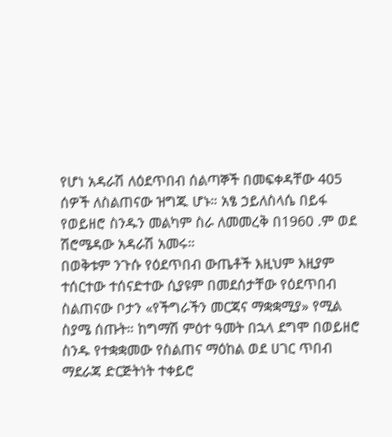የሆነ አዳራሽ ለዕደጥበብ ሰልጣኞች በመፍቀዳቸው 405 ሰዎች ለስልጠናው ዝግጁ ሆኑ። አፄ ኃይለስላሴ በይፋ የወይዘሮ ስንዱን መልካም ስራ ለመመረቅ በ1960 .ም ወደ ሽሮሜዳው አዳራሽ አመሩ።
በወቅቱም ንጉሱ የዕደጥበብ ውጤቶች እዚህም እዚያም ተሰርተው ተሰናድተው ሲያዩም በመደሰታቸው የዕደጥበብ ስልጠናው ቦታን «የችግራችን መርጃና ማቋቋሚያ» የሚል ስያሜ ሰጡት። ከግማሽ ምዕተ ዓመት በኋላ ደግሞ በወይዘሮ ስንዱ የተቋቋመው የስልጠና ማዕከል ወደ ሀገር ጥበብ ማደራጃ ድርጅትነት ተቀይሮ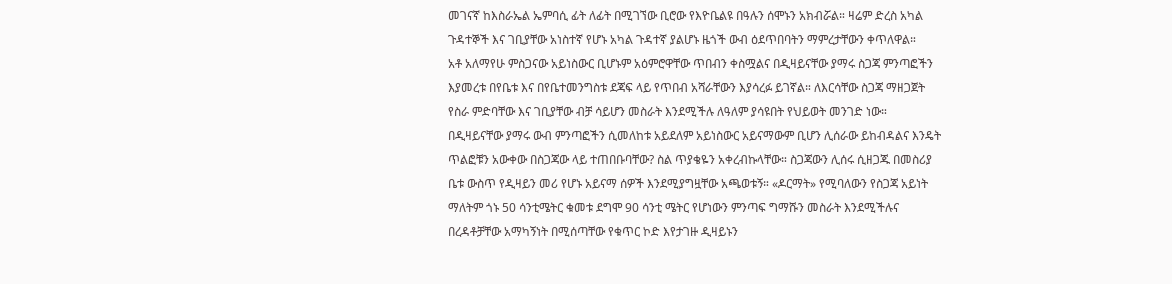መገናኛ ከእስራኤል ኤምባሲ ፊት ለፊት በሚገኘው ቢሮው የእዮቤልዩ በዓሉን ሰሞኑን አክብሯል። ዛሬም ድረስ አካል ጉዳተኞች እና ገቢያቸው አነስተኛ የሆኑ አካል ጉዳተኛ ያልሆኑ ዜጎች ውብ ዕደጥበባትን ማምረታቸውን ቀጥለዋል።
አቶ አለማየሁ ምስጋናው አይነስውር ቢሆኑም አዕምሮዋቸው ጥበብን ቀስሟልና በዲዛይናቸው ያማሩ ስጋጃ ምንጣፎችን እያመረቱ በየቤቱ እና በየቤተመንግስቱ ደጃፍ ላይ የጥበብ አሻራቸውን እያሳረፉ ይገኛል። ለእርሳቸው ስጋጃ ማዘጋጀት የስራ ምድባቸው እና ገቢያቸው ብቻ ሳይሆን መስራት እንደሚችሉ ለዓለም ያሳዩበት የህይወት መንገድ ነው። በዲዛይናቸው ያማሩ ውብ ምንጣፎችን ሲመለከቱ አይደለም አይነስውር አይናማውም ቢሆን ሊሰራው ይከብዳልና እንዴት ጥልፎቹን አውቀው በስጋጃው ላይ ተጠበቡባቸው? ስል ጥያቄዬን አቀረብኩላቸው። ስጋጃውን ሊሰሩ ሲዘጋጁ በመስሪያ ቤቱ ውስጥ የዲዛይን መሪ የሆኑ አይናማ ሰዎች እንደሚያግዟቸው አጫወቱኝ። «ዶርማት» የሚባለውን የስጋጃ አይነት ማለትም ጎኑ 50 ሳንቲሜትር ቁመቱ ደግሞ 90 ሳንቲ ሜትር የሆነውን ምንጣፍ ግማሹን መስራት እንደሚችሉና በረዳቶቻቸው አማካኝነት በሚሰጣቸው የቁጥር ኮድ እየታገዙ ዲዛይኑን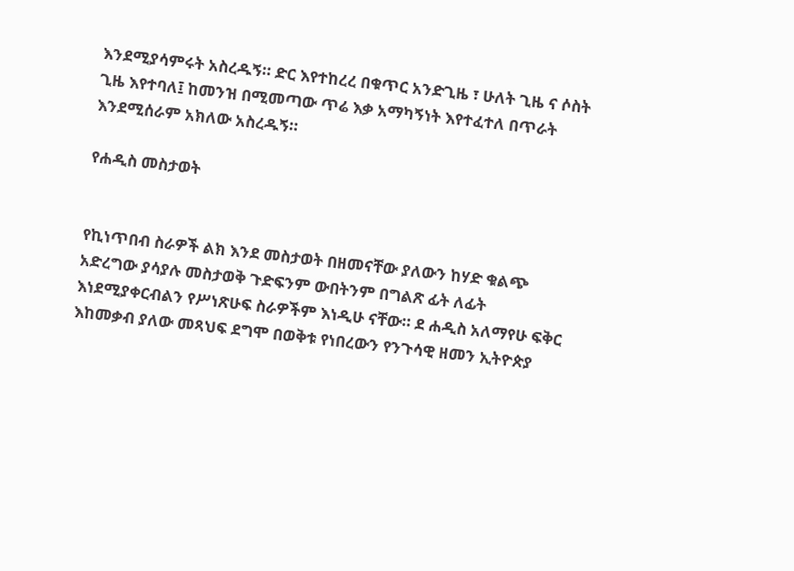እንደሚያሳምሩት አስረዱኝ። ድር እየተከረረ በቁጥር አንድጊዜ ፣ ሁለት ጊዜ ና ሶስት ጊዜ እየተባለ፤ ከመንዝ በሚመጣው ጥሬ እቃ አማካኝነት እየተፈተለ በጥራት እንደሚሰራም አክለው አስረዱኝ።

የሐዲስ መስታወት


የኪነጥበብ ስራዎች ልክ እንደ መስታወት በዘመናቸው ያለውን ከሃድ ቁልጭ አድረግው ያሳያሉ መስታወቅ ጉድፍንም ውበትንም በግልጽ ፊት ለፊት እነደሚያቀርብልን የሥነጽሁፍ ስራዎችም እነዲሁ ናቸው። ደ ሐዲስ አለማየሁ ፍቅር እከመቃብ ያለው መጻህፍ ደግሞ በወቅቱ የነበረውን የንጉሳዊ ዘመን ኢትዮጵያ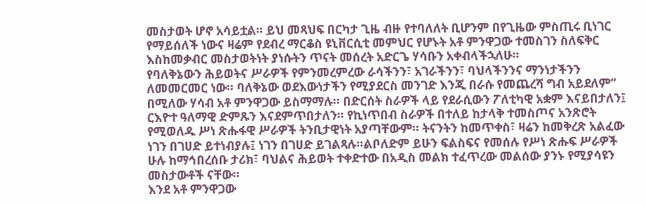መስታወት ሆኖ አሳይቷል። ይህ መጻህፍ በርካታ ጊዜ ብዙ የተባለለት ቢሆንም በየጊዜው ምስጢሩ ቢነገር የማይሰለች ነውና ዛሬም የደብረ ማርቆስ ዩኒቨርሲቲ መምህር የሆኑት አቶ ምንዋጋው ተመስገን ስለፍቅር እስከመቃብር መስታወትነት ያነሱትን ጥናት መሰረት አድርጌ ሃሳቡን አቀብላችኋለሁ።
የባለቅኔውን ሕይወትና ሥራዎች የምንመረምረው ራሳችንን፣ አገራችንን፣ ባህላችንንና ማንነታችንን ለመመርመር ነው። ባለቅኔው ወደእውነታችን የሚያደርስ መንገድ እንጂ በራሱ የመጨረሻ ግብ አይደለም” በሚለው ሃሳብ አቶ ምንዋጋው ይስማማሉ። በድርሰት ስራዎች ላይ የደራሲውን ፖለቲካዊ አቋም እናይበታለን፤ ርእዮተ ዓለማዊ ድምጹን እናደምጥበታለን። የኪነጥበብ ስራዎች በተለይ ከታላቅ ተመስጦና አንጽሮት የሚወለዱ ሥነ ጽሑፋዊ ሥራዎች ትንቢታዊነት አያጣቸውም። ትናንትን ከመጥቀስ፣ ዛሬን ከመቅረጽ አልፈው ነገን በገሀድ ይተነብያሉ፤ ነገን በገሀድ ይገልጻሉ።ልቦለድም ይሁን ፍልስፍና የመሰሉ የሥነ ጽሑፍ ሥራዎች ሁሉ ከማኅበረሰቡ ታሪክ፣ ባህልና ሕይወት ተቀድተው በአዲስ መልክ ተፈጥረው መልሰው ያንኑ የሚያሳዩን መስታውቶች ናቸው።
እንደ አቶ ምንዋጋው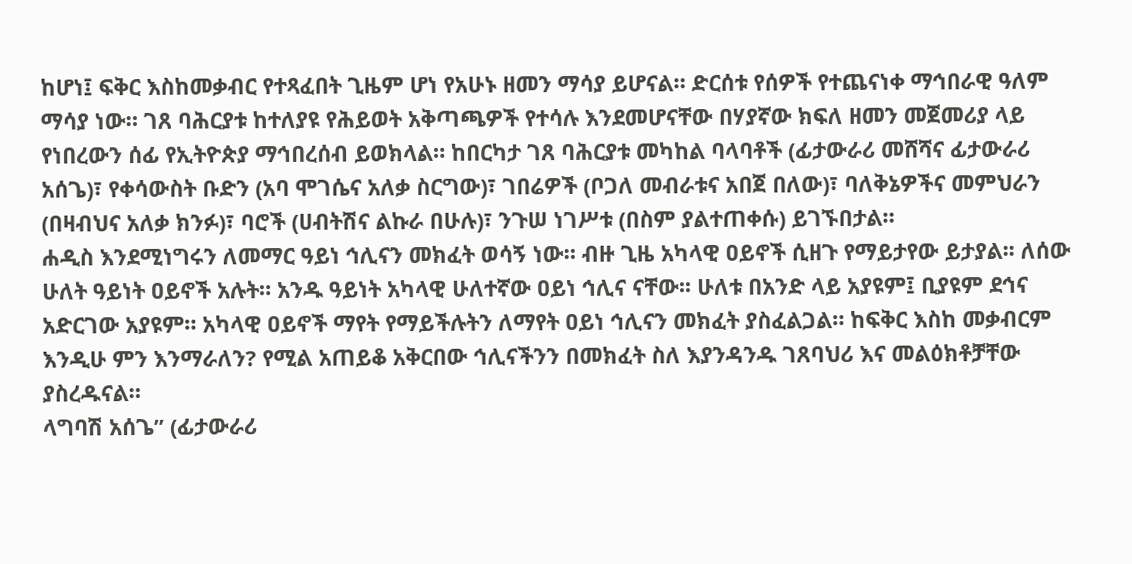ከሆነ፤ ፍቅር እስከመቃብር የተጻፈበት ጊዜም ሆነ የአሁኑ ዘመን ማሳያ ይሆናል። ድርሰቱ የሰዎች የተጨናነቀ ማኅበራዊ ዓለም ማሳያ ነው። ገጸ ባሕርያቱ ከተለያዩ የሕይወት አቅጣጫዎች የተሳሉ እንደመሆናቸው በሃያኛው ክፍለ ዘመን መጀመሪያ ላይ የነበረውን ሰፊ የኢትዮጵያ ማኅበረሰብ ይወክላል። ከበርካታ ገጸ ባሕርያቱ መካከል ባላባቶች (ፊታውራሪ መሸሻና ፊታውራሪ አሰጌ)፣ የቀሳውስት ቡድን (አባ ሞገሴና አለቃ ስርግው)፣ ገበሬዎች (ቦጋለ መብራቱና አበጀ በለው)፣ ባለቅኔዎችና መምህራን (በዛብህና አለቃ ክንፉ)፣ ባሮች (ሀብትሽና ልኩራ በሁሉ)፣ ንጉሠ ነገሥቱ (በስም ያልተጠቀሱ) ይገኙበታል።
ሐዲስ እንደሚነግሩን ለመማር ዓይነ ኅሊናን መክፈት ወሳኝ ነው። ብዙ ጊዜ አካላዊ ዐይኖች ሲዘጉ የማይታየው ይታያል፡፡ ለሰው ሁለት ዓይነት ዐይኖች አሉት። አንዱ ዓይነት አካላዊ ሁለተኛው ዐይነ ኅሊና ናቸው፡፡ ሁለቱ በአንድ ላይ አያዩም፤ ቢያዩም ደኅና አድርገው አያዩም። አካላዊ ዐይኖች ማየት የማይችሉትን ለማየት ዐይነ ኅሊናን መክፈት ያስፈልጋል። ከፍቅር እስከ መቃብርም እንዲሁ ምን እንማራለን? የሚል አጠይቆ አቅርበው ኅሊናችንን በመክፈት ስለ እያንዳንዱ ገጸባህሪ እና መልዕክቶቻቸው ያስረዱናል።
ላግባሽ አሰጌ” (ፊታውራሪ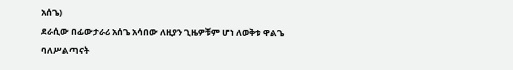አሰጌ)
ደራሲው በፊውታራሪ አሰጌ አሳበው ለዚያን ጊዜዎቹም ሆነ ለወቅቱ ዋልጌ ባለሥልጣናት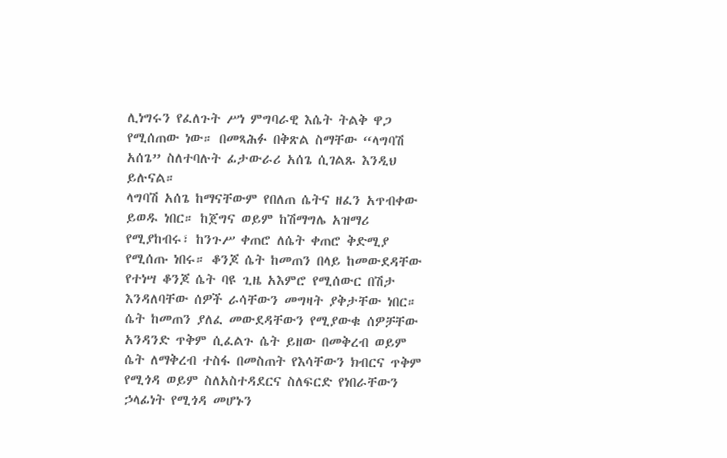ሊነግሩን የፈለጉት ሥነ ምግባራዊ እሴት ትልቅ ዋጋ የሚሰጠው ነው። በመጻሕፉ በቅጽል ስማቸው “ላግባሽ አሰጌ” ስለተባሉት ፊታውራሪ አሰጌ ሲገልጹ እንዲህ ይሉናል።
ላግባሽ አሰጌ ከማናቸውም የበለጠ ሴትና ዘፈን አጥብቀው ይወዱ ነበር። ከጀግና ወይም ከሽማግሌ አዝማሪ የሚያከብሩ፣ ከንጉሥ ቀጠሮ ለሴት ቀጠሮ ቅድሚያ የሚሰጡ ነበሩ። ቆንጆ ሴት ከመጠን በላይ ከመውደዳቸው የተነሣ ቆንጆ ሴት ባዩ ጊዜ አእምሮ የሚሰውር በሽታ እንዳለባቸው ሰዎች ራሳቸውን መግዛት ያቅታቸው ነበር። ሴት ከመጠን ያለፈ መውደዳቸውን የሚያውቁ ሰዎቻቸው አንዳንድ ጥቅም ሲፈልጉ ሴት ይዘው በመቅረብ ወይም ሴት ለማቅረብ ተስፋ በመስጠት የእሳቸውን ክብርና ጥቅም የሚጎዳ ወይም ስለአስተዳደርና ስለፍርድ የነበራቸውን ኃላፊነት የሚጎዳ መሆኑን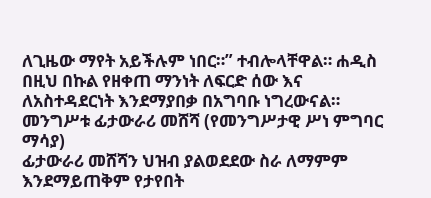ለጊዜው ማየት አይችሉም ነበር።” ተብሎላቸዋል። ሐዲስ በዚህ በኩል የዘቀጠ ማንነት ለፍርድ ሰው እና ለአስተዳደርነት እንደማያበቃ በአግባቡ ነግረውናል።
መንግሥቱ ፊታውራሪ መሸሻ (የመንግሥታዊ ሥነ ምግባር ማሳያ)
ፊታውራሪ መሸሻን ህዝብ ያልወደደው ስራ ለማምም እንደማይጠቅም የታየበት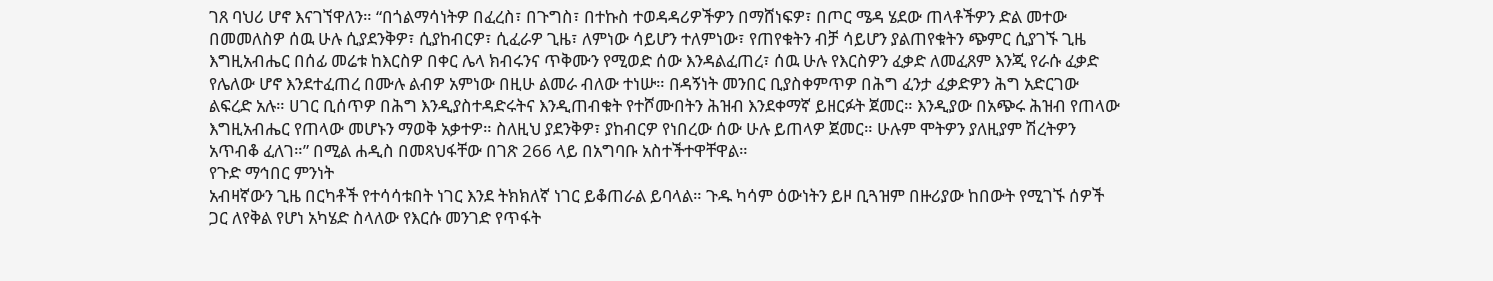ገጸ ባህሪ ሆኖ እናገኘዋለን። “በጎልማሳነትዎ በፈረስ፣ በጉግስ፣ በተኩስ ተወዳዳሪዎችዎን በማሸነፍዎ፣ በጦር ሜዳ ሄደው ጠላቶችዎን ድል መተው በመመለስዎ ሰዉ ሁሉ ሲያደንቅዎ፣ ሲያከብርዎ፣ ሲፈራዎ ጊዜ፣ ለምነው ሳይሆን ተለምነው፣ የጠየቁትን ብቻ ሳይሆን ያልጠየቁትን ጭምር ሲያገኙ ጊዜ እግዚአብሔር በሰፊ መሬቱ ከእርስዎ በቀር ሌላ ክብሩንና ጥቅሙን የሚወድ ሰው እንዳልፈጠረ፣ ሰዉ ሁሉ የእርስዎን ፈቃድ ለመፈጸም እንጂ የራሱ ፈቃድ የሌለው ሆኖ እንደተፈጠረ በሙሉ ልብዎ አምነው በዚሁ ልመራ ብለው ተነሡ። በዳኝነት መንበር ቢያስቀምጥዎ በሕግ ፈንታ ፈቃድዎን ሕግ አድርገው ልፍረድ አሉ። ሀገር ቢሰጥዎ በሕግ እንዲያስተዳድሩትና እንዲጠብቁት የተሾሙበትን ሕዝብ እንደቀማኛ ይዘርፉት ጀመር። እንዲያው በአጭሩ ሕዝብ የጠላው እግዚአብሔር የጠላው መሆኑን ማወቅ አቃተዎ። ስለዚህ ያደንቅዎ፣ ያከብርዎ የነበረው ሰው ሁሉ ይጠላዎ ጀመር። ሁሉም ሞትዎን ያለዚያም ሽረትዎን አጥብቆ ፈለገ።” በሚል ሐዲስ በመጻህፋቸው በገጽ 266 ላይ በአግባቡ አስተችተዋቸዋል።
የጉድ ማኅበር ምንነት
አብዛኛውን ጊዜ በርካቶች የተሳሳቱበት ነገር እንደ ትክክለኛ ነገር ይቆጠራል ይባላል። ጉዱ ካሳም ዕውነትን ይዞ ቢጓዝም በዙሪያው ከበውት የሚገኙ ሰዎች ጋር ለየቅል የሆነ አካሄድ ስላለው የእርሱ መንገድ የጥፋት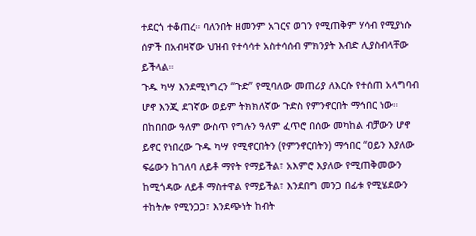ተደርጎ ተቆጠረ። ባለንበት ዘመንም አገርና ወገን የሚጠቅም ሃሳብ የሚያነሱ ሰዎች በአብዛኛው ህዝብ የተሳሳተ አስተሳሰብ ምክንያት እብድ ሊያስብላቸው ይችላል።
ጉዱ ካሣ እንደሚነግረን “ጉድ” የሚባለው መጠሪያ ለእርሱ የተሰጠ አላግባብ ሆኖ እንጂ ደገኛው ወይም ትክክለኛው ጉድስ የምንኖርበት ማኅበር ነው። በከበበው ዓለም ውስጥ የግሉን ዓለም ፈጥሮ በሰው መካከል ብቻውን ሆኖ ይኖር የነበረው ጉዱ ካሣ የሚኖርበትን (የምንኖርበትን) ማኅበር “ዐይን እያለው ፍሬውን ከገለባ ለይቶ ማየት የማይችል፣ አእምሮ እያለው የሚጠቅመውን ከሚጎዳው ለይቶ ማስተዋል የማይችል፣ እንደበግ መንጋ በፊቱ የሚሄደውን ተከትሎ የሚንጋጋ፣ እንደጭነት ከብት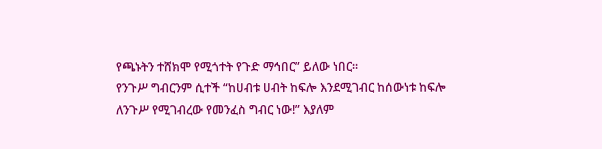የጫኑትን ተሸክሞ የሚጎተት የጉድ ማኅበር” ይለው ነበር።
የንጉሥ ግብርንም ሲተች “ከሀብቱ ሀብት ከፍሎ እንደሚገብር ከሰውነቱ ከፍሎ ለንጉሥ የሚገብረው የመንፈስ ግብር ነው!” እያለም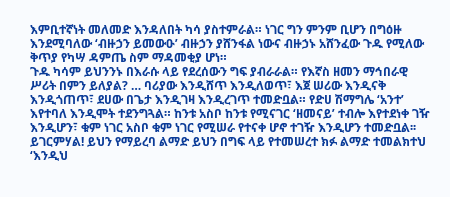እምቢተኛነት መለመድ እንዳለበት ካሳ ያስተምራል። ነገር ግን ምንም ቢሆን በግዕዙ እንደሚባለው ‘ብዙኃን ይመውዑ’ ብዙኃን ያሸንፋል ነውና ብዙኃኑ አሸንፈው ጉዱ የሚለው ቅጥያ የካሣ ዳምጤ ስም ማዳመቂያ ሆነ።
ጉዱ ካሳም ይህንንኑ በእራሱ ላይ የደረሰውን ግፍ ያብራራል። የእኛስ ዘመን ማኅበራዊ ሥሪት በምን ይለያል? … ባሪያው እንዲሸጥ እንዲለወጥ፣ እጀ ሠሪው እንዲናቅ እንዲጎጠጥ፣ ደሀው በጌታ እንዲገዛ እንዲረገጥ ተመድቧል። የድሀ ሽማግሌ ‘አንተ’ እየተባለ እንዲሞት ተደንግጓል። ከንቱ አስቦ ከንቱ የሚናገር ‘ዘመናይ’ ተብሎ እየተደነቀ ገዥ እንዲሆን፣ ቁም ነገር አስቦ ቁም ነገር የሚሠራ የተናቀ ሆኖ ተገዥ እንዲሆን ተመድቧል፡፡ ይገርምሃል! ይህን የማይረባ ልማድ ይህን በግፍ ላይ የተመሠረተ ክፉ ልማድ ተመልክተህ ‘እንዲህ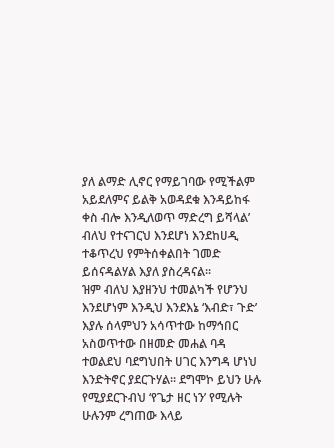ያለ ልማድ ሊኖር የማይገባው የሚችልም አይደለምና ይልቅ አወዳደቁ እንዳይከፋ ቀስ ብሎ እንዲለወጥ ማድረግ ይሻላል’ ብለህ የተናገርህ እንደሆነ እንደከሀዲ ተቆጥረህ የምትሰቀልበት ገመድ ይሰናዳልሃል እያለ ያስረዳናል።
ዝም ብለህ እያዘንህ ተመልካች የሆንህ እንደሆነም እንዲህ እንደእኔ ‘እብድ፣ ጉድ’ እያሉ ሰላምህን አሳጥተው ከማኅበር አስወጥተው በዘመድ መሐል ባዳ ተወልደህ ባደግህበት ሀገር እንግዳ ሆነህ እንድትኖር ያደርጉሃል። ደግሞኮ ይህን ሁሉ የሚያደርጉብህ ‘የጌታ ዘር ነን’ የሚሉት ሁሉንም ረግጠው እላይ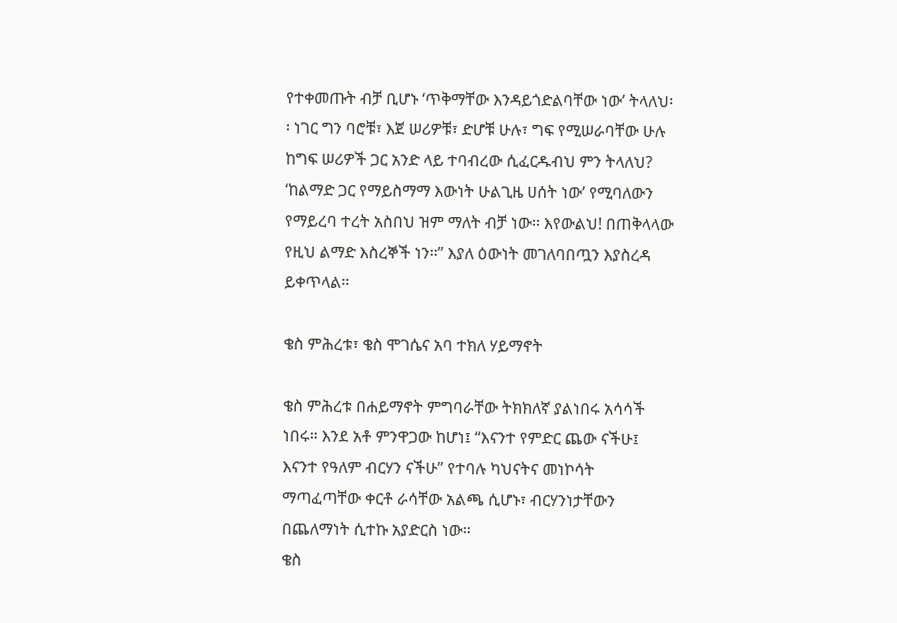የተቀመጡት ብቻ ቢሆኑ ‘ጥቅማቸው እንዳይጎድልባቸው ነው’ ትላለህ፡፡ ነገር ግን ባሮቹ፣ እጀ ሠሪዎቹ፣ ድሆቹ ሁሉ፣ ግፍ የሚሠራባቸው ሁሉ ከግፍ ሠሪዎች ጋር አንድ ላይ ተባብረው ሲፈርዱብህ ምን ትላለህ? ‘ከልማድ ጋር የማይስማማ እውነት ሁልጊዜ ሀሰት ነው’ የሚባለውን የማይረባ ተረት አስበህ ዝም ማለት ብቻ ነው፡፡ እየውልህ! በጠቅላላው የዚህ ልማድ እስረኞች ነን፡፡” እያለ ዕውነት መገለባበጧን እያስረዳ ይቀጥላል።

ቄስ ምሕረቱ፣ ቄስ ሞገሴና አባ ተክለ ሃይማኖት

ቄስ ምሕረቱ በሐይማኖት ምግባራቸው ትክክለኛ ያልነበሩ አሳሳች ነበሩ። እንደ አቶ ምንዋጋው ከሆነ፤ “እናንተ የምድር ጨው ናችሁ፤ እናንተ የዓለም ብርሃን ናችሁ” የተባሉ ካህናትና መነኮሳት ማጣፈጣቸው ቀርቶ ራሳቸው አልጫ ሲሆኑ፣ ብርሃንነታቸውን በጨለማነት ሲተኩ አያድርስ ነው።
ቄስ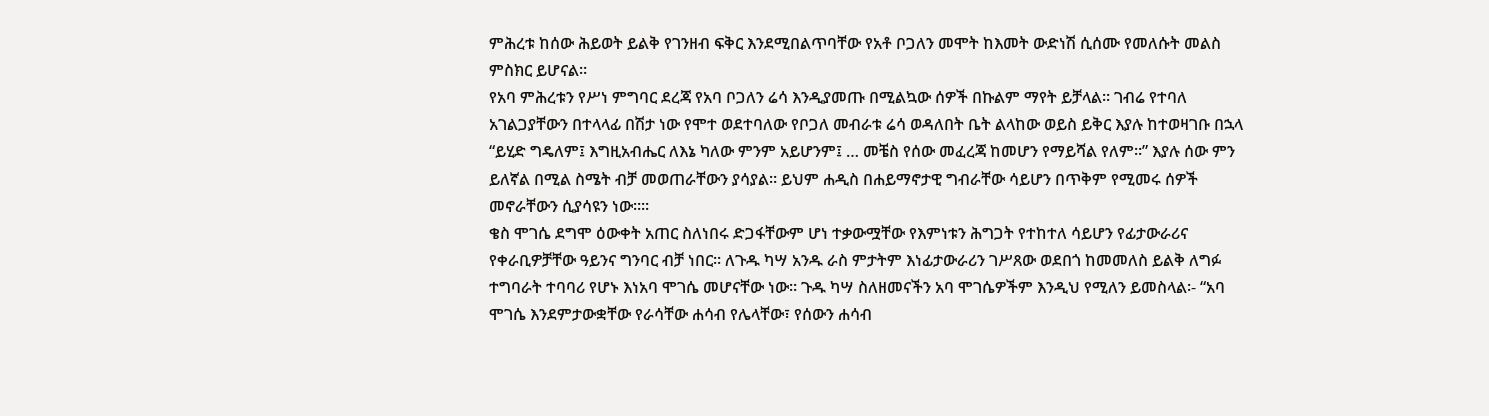ምሕረቱ ከሰው ሕይወት ይልቅ የገንዘብ ፍቅር እንደሚበልጥባቸው የአቶ ቦጋለን መሞት ከእመት ውድነሽ ሲሰሙ የመለሱት መልስ ምስክር ይሆናል።
የአባ ምሕረቱን የሥነ ምግባር ደረጃ የአባ ቦጋለን ሬሳ እንዲያመጡ በሚልኳው ሰዎች በኩልም ማየት ይቻላል። ገብሬ የተባለ አገልጋያቸውን በተላላፊ በሽታ ነው የሞተ ወደተባለው የቦጋለ መብራቱ ሬሳ ወዳለበት ቤት ልላከው ወይስ ይቅር እያሉ ከተወዛገቡ በኋላ “ይሂድ ግዴለም፤ እግዚአብሔር ለእኔ ካለው ምንም አይሆንም፤ … መቼስ የሰው መፈረጃ ከመሆን የማይሻል የለም።” እያሉ ሰው ምን ይለኛል በሚል ስሜት ብቻ መወጠራቸውን ያሳያል። ይህም ሐዲስ በሐይማኖታዊ ግብራቸው ሳይሆን በጥቅም የሚመሩ ሰዎች መኖራቸውን ሲያሳዩን ነው።።
ቄስ ሞገሴ ደግሞ ዕውቀት አጠር ስለነበሩ ድጋፋቸውም ሆነ ተቃውሟቸው የእምነቱን ሕግጋት የተከተለ ሳይሆን የፊታውራሪና የቀራቢዎቻቸው ዓይንና ግንባር ብቻ ነበር። ለጉዱ ካሣ አንዱ ራስ ምታትም እነፊታውራሪን ገሥጸው ወደበጎ ከመመለስ ይልቅ ለግፉ ተግባራት ተባባሪ የሆኑ እነአባ ሞገሴ መሆናቸው ነው። ጉዱ ካሣ ስለዘመናችን አባ ሞገሴዎችም እንዲህ የሚለን ይመስላል፡- “አባ ሞገሴ እንደምታውቋቸው የራሳቸው ሐሳብ የሌላቸው፣ የሰውን ሐሳብ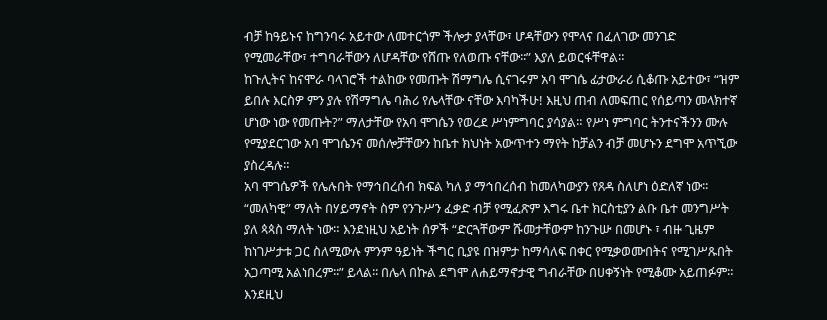ብቻ ከዓይኑና ከግንባሩ አይተው ለመተርጎም ችሎታ ያላቸው፣ ሆዳቸውን የሞላና በፈለገው መንገድ የሚመራቸው፣ ተግባራቸውን ለሆዳቸው የሸጡ የለወጡ ናቸው፡፡” እያለ ይወርፋቸዋል።
ከጉሊትና ከናሞራ ባላገሮች ተልከው የመጡት ሽማግሌ ሲናገሩም አባ ሞገሴ ፊታውራሪ ሲቆጡ አይተው፣ “ዝም ይበሉ እርስዎ ምን ያሉ የሽማግሌ ባሕሪ የሌላቸው ናቸው እባካችሁ! እዚህ ጠብ ለመፍጠር የሰይጣን መላክተኛ ሆነው ነው የመጡት?” ማለታቸው የአባ ሞገሴን የወረደ ሥነምግባር ያሳያል። የሥነ ምግባር ትንተናችንን ሙሉ የሚያደርገው አባ ሞገሴንና መሰሎቻቸውን ከቤተ ክህነት አውጥተን ማየት ከቻልን ብቻ መሆኑን ደግሞ አጥኚው ያስረዳሉ።
አባ ሞገሴዎች የሌሉበት የማኅበረሰብ ክፍል ካለ ያ ማኅበረሰብ ከመለካውያን የጸዳ ስለሆነ ዕድለኛ ነው፡፡“መለካዊ” ማለት በሃይማኖት ስም የንጉሥን ፈቃድ ብቻ የሚፈጽም እግሩ ቤተ ክርስቲያን ልቡ ቤተ መንግሥት ያለ ጳጳስ ማለት ነው። እንደነዚህ አይነት ሰዎች “ድርጓቸውም ሹመታቸውም ከንጉሡ በመሆኑ ፣ ብዙ ጊዜም ከነገሥታቱ ጋር ስለሚውሉ ምንም ዓይነት ችግር ቢያዩ በዝምታ ከማሳለፍ በቀር የሚቃወሙበትና የሚገሥጹበት አጋጣሚ አልነበረም፡፡” ይላል፡፡ በሌላ በኩል ደግሞ ለሐይማኖታዊ ግብራቸው በሀቀኝነት የሚቆሙ አይጠፉም። እንደዚህ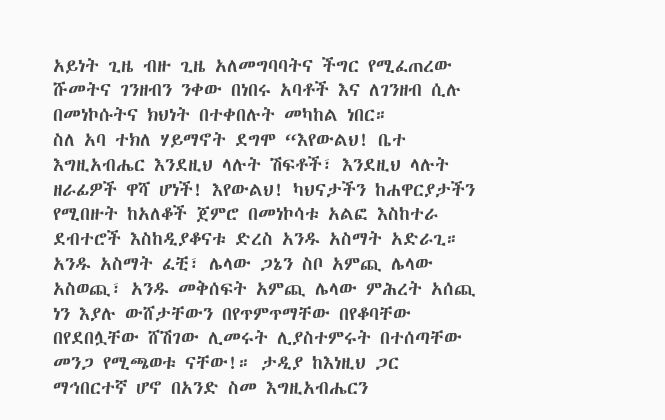አይነት ጊዜ ብዙ ጊዜ አለመግባባትና ችግር የሚፈጠረው ሹመትና ገንዘብን ንቀው በነበሩ አባቶች እና ለገንዘብ ሲሉ በመነኮሱትና ክህነት በተቀበሉት መካከል ነበር።
ስለ አባ ተክለ ሃይማኖት ደግሞ “እየውልህ! ቤተ እግዚአብሔር እንደዚህ ላሉት ሽፍቶች፣ እንደዚህ ላሉት ዘራፊዎች ዋሻ ሆነች! እየውልህ! ካህናታችን ከሐዋርያታችን የሚበዙት ከአለቆች ጀምሮ በመነኮሳቱ አልፎ እስከተራ ደብተሮች እስከዲያቆናቱ ድረስ አንዱ አስማት አድራጊ። አንዱ አስማት ፈቺ፣ ሌላው ጋኔን ስቦ አምጪ ሌላው አስወጪ፣ አንዱ መቅሰፍት አምጪ ሌላው ምሕረት አሰጪ ነን እያሉ ውሸታቸውን በየጥምጥማቸው በየቆባቸው በየደበሏቸው ሸሽገው ሊመሩት ሊያስተምሩት በተሰጣቸው መንጋ የሚጫወቱ ናቸው!። ታዲያ ከእነዚህ ጋር ማኅበርተኛ ሆኖ በአንድ ስመ እግዚአብሔርን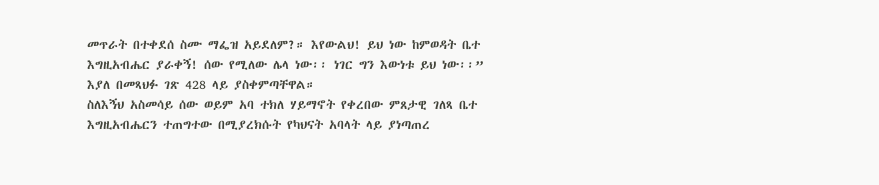መጥራት በተቀደሰ ስሙ ማፌዝ አይደለም?። እየውልህ! ይህ ነው ከምወዳት ቤተ እግዚአብሔር ያራቀኝ! ሰው የሚለው ሌላ ነው፡፡ ነገር ግን እውነቱ ይህ ነው፡፡” እያለ በመጻህፉ ገጽ 428 ላይ ያስቀምጣቸዋል።
ስለእኝህ አስመሳይ ሰው ወይም አባ ተክለ ሃይማኖት የቀረበው ምጸታዊ ገለጻ ቤተ እግዚአብሔርን ተጠግተው በሚያረክሱት የካህናት አባላት ላይ ያነጣጠረ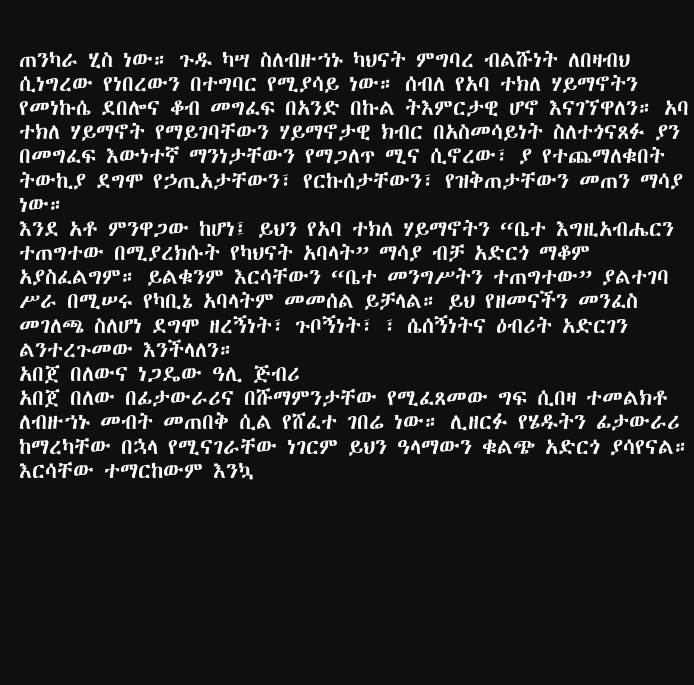ጠንካራ ሂስ ነው። ጉዱ ካሣ ስለብዙኀኑ ካህናት ምግባረ ብልሹነት ለበዛብህ ሲነግረው የነበረውን በተግባር የሚያሳይ ነው። ሰብለ የአባ ተክለ ሃይማኖትን የመነኩሴ ደበሎና ቆብ መግፈፍ በአንድ በኩል ትእምርታዊ ሆኖ እናገኘዋለን። አባ ተክለ ሃይማኖት የማይገባቸውን ሃይማኖታዊ ክብር በአስመሳይነት ስለተጎናጸፉ ያን በመግፈፍ እውነተኛ ማንነታቸውን የማጋለጥ ሚና ሲኖረው፣ ያ የተጨማለቁበት ትውኪያ ደግሞ የኃጢአታቸውን፣ የርኩሰታቸውን፣ የዝቅጠታቸውን መጠን ማሳያ ነው።
እንደ አቶ ምንዋጋው ከሆነ፤ ይህን የአባ ተክለ ሃይማኖትን “ቤተ እግዚአብሔርን ተጠግተው በሚያረክሱት የካህናት አባላት” ማሳያ ብቻ አድርጎ ማቆም አያስፈልግም። ይልቁንም እርሳቸውን “ቤተ መንግሥትን ተጠግተው” ያልተገባ ሥራ በሚሠሩ የካቢኔ አባላትም መመሰል ይቻላል። ይህ የዘመናችን መንፈስ መገለጫ ስለሆነ ደግሞ ዘረኝነት፣ ጉቦኝነት፣ ፣ ሴሰኝነትና ዕብሪት አድርገን ልንተረጉመው እንችላለን።
አበጀ በለውና ነጋዴው ዓሊ ጅብሪ
አበጀ በለው በፊታውራሪና በሹማምንታቸው የሚፈጸመው ግፍ ሲበዛ ተመልክቶ ለብዙኀኑ መብት መጠበቅ ሲል የሸፈተ ገበሬ ነው። ሊዘርፉ የሄዱትን ፊታውራሪ ከማረካቸው በኋላ የሚናገራቸው ነገርም ይህን ዓላማውን ቁልጭ አድርጎ ያሳየናል። እርሳቸው ተማርከውም እንኳ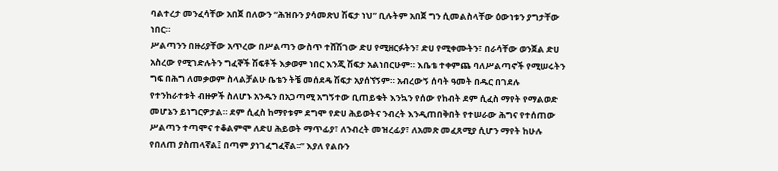ባልተረታ መንፈሳቸው አበጀ በለውን “ሕዝቡን ያሳመጽህ ሽፍታ ነህ” ቢሉትም አበጀ ግን ሲመልስላቸው ዕውነቱን ያግታቸው ነበር።
ሥልጣንን በዙሪያቸው አጥረው በሥልጣን ውስጥ ተሸሽገው ድሀ የሚዘርፉትን፣ ድሀ የሚቀሙትን፣ በራሳቸው ወንጀል ድሀ አስረው የሚገድሉትን ግፈኞች ሽፍቶች እቃወም ነበር እንጂ ሽፍታ አልነበርሁም። እቤቴ ተቀምጨ ባለሥልጣኖች የሚሠሩትን ግፍ በሕግ ለመቃወም ስላልቻልሁ ቤቴን ትቼ መሰደዴ ሽፍታ አያሰኘኝም። አብረውኝ ሰባት ዓመት በዱር በገደሉ የተንከራተቱት ብዙዎች ስለሆኑ አንዱን በአጋጣሚ አግኝተው ቢጠይቁት እንኳን የሰው የከብት ደም ሲፈስ ማየት የማልወድ መሆኔን ይነግርዎታል። ደም ሲፈስ ከማየቱም ደግሞ የድሀ ሕይወትና ንብረት እንዲጠበቅበት የተሠራው ሕግና የተሰጠው ሥልጣን ተጣሞና ተቆልምሞ ለድሀ ሕይወት ማጥፊያ፣ ለንብረት መዝረፊያ፣ ለአመጽ መፈጸሚያ ሲሆን ማየት ከሁሉ የበለጠ ያስጠላኛል፤ በጣም ያነገፈግፈኛል፡፡” እያለ የልቡን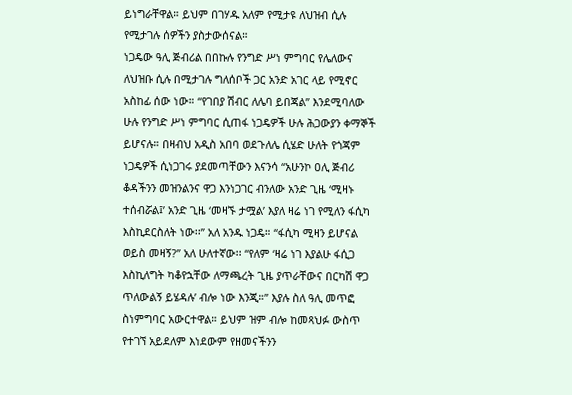ይነግራቸዋል። ይህም በገሃዱ አለም የሚታዩ ለህዝብ ሲሉ የሚታገሉ ሰዎችን ያስታውሰናል።
ነጋዴው ዓሊ ጅብሪል በበኩሉ የንግድ ሥነ ምግባር የሌለውና ለህዝቡ ሲሉ በሚታገሉ ግለሰቦች ጋር አንድ አገር ላይ የሚኖር አስከፊ ሰው ነው። “የገበያ ሽብር ለሌባ ይበጃል” እንደሚባለው ሁሉ የንግድ ሥነ ምግባር ሲጠፋ ነጋዴዎች ሁሉ ሕጋውያን ቀማኞች ይሆናሉ። በዛብህ አዲስ አበባ ወደጉለሌ ሲሄድ ሁለት የጎጃም ነጋዴዎች ሲነጋገሩ ያደመጣቸውን እናንሳ “አሁንኮ ዐሊ ጅብሪ ቆዳችንን መዝንልንና ዋጋ እንነጋገር ብንለው አንድ ጊዜ ‘ሚዛኑ ተሰብሯል፤’ አንድ ጊዜ ‘መዛኙ ታሟል’ እያለ ዛሬ ነገ የሚለን ፋሲካ እስኪደርስለት ነው፡፡” አለ አንዱ ነጋዴ። “ፋሲካ ሚዛን ይሆናል ወይስ መዛኝ?” አለ ሁለተኛው፡፡ “የለም ‘ዛሬ ነገ እያልሁ ፋሲጋ እስኪለግት ካቆየኋቸው ለማጫረት ጊዜ ያጥራቸውና በርካሽ ዋጋ ጥለውልኝ ይሄዳሉ’ ብሎ ነው እንጂ።” እያሉ ስለ ዓሊ መጥፎ ስነምግባር አውርተዋል። ይህም ዝም ብሎ ከመጻህፉ ውስጥ የተገኘ አይደለም እነደውም የዘመናችንን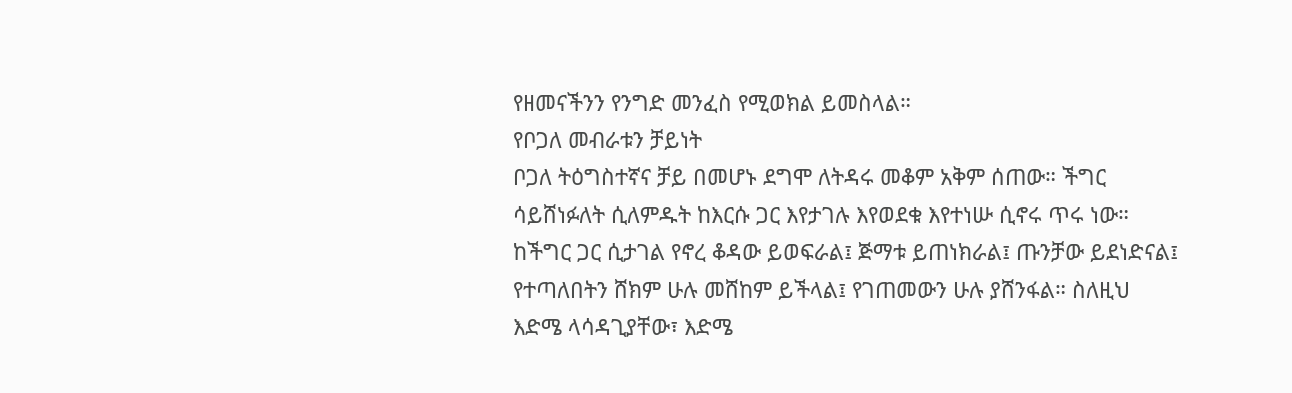የዘመናችንን የንግድ መንፈስ የሚወክል ይመስላል።
የቦጋለ መብራቱን ቻይነት
ቦጋለ ትዕግስተኛና ቻይ በመሆኑ ደግሞ ለትዳሩ መቆም አቅም ሰጠው። ችግር ሳይሸነፉለት ሲለምዱት ከእርሱ ጋር እየታገሉ እየወደቁ እየተነሡ ሲኖሩ ጥሩ ነው። ከችግር ጋር ሲታገል የኖረ ቆዳው ይወፍራል፤ ጅማቱ ይጠነክራል፤ ጡንቻው ይደነድናል፤ የተጣለበትን ሸክም ሁሉ መሸከም ይችላል፤ የገጠመውን ሁሉ ያሸንፋል። ስለዚህ እድሜ ላሳዳጊያቸው፣ እድሜ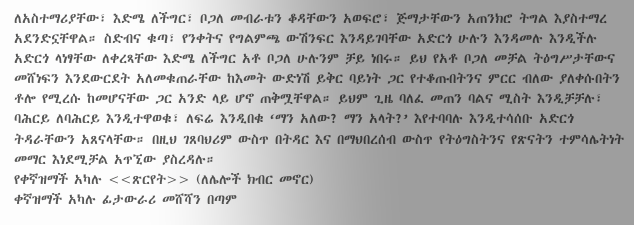ለአስተማሪያቸው፣ እድሜ ለችግር፣ ቦጋለ መብራቱን ቆዳቸውን አወፍሮ፣ ጅማታቸውን አጠንክሮ ትግል እያስተማረ አደንድኗቸዋል። ስድብና ቁጣ፣ የንቀትና የግልምጫ ውሽንፍር እንዳይገባቸው አድርጎ ሁሉን እንዳመሉ እንዲችሉ አድርጎ ላነፃቸው ለቀረጻቸው እድሜ ለችግር አቶ ቦጋለ ሁሉንም ቻይ ነበሩ። ይህ የአቶ ቦጋለ መቻል ትዕግሥታቸውና መሸነፍን እንደውርደት አለመቁጠራቸው ከእመት ውድነሽ ይቅር ባይነት ጋር የተቆጡበትንና ምርር ብለው ያለቀሱበትን ቶሎ የሚረሱ ከመሆናቸው ጋር አንድ ላይ ሆኖ ጠቅሟቸዋል። ይህም ጊዜ ባለፈ መጠን ባልና ሚስት እንዲቻቻሉ፣ ባሕርይ ለባሕርይ እንዲተዋወቁ፣ ለፍሬ እንዲበቁ ‘ማን አለው? ማን አላት?’ እየተባባሉ እንዲተሳሰቡ አድርጎ ትዳራቸውን አጸናላቸው። በዚህ ገጸባህሪም ውስጥ በትዳር እና በማህበረሰብ ውስጥ የትዕግስትንና የጽናትን ተምሳሌትነት መማር እነደሚቻል አጥኚው ያስረዳሉ።
የቀኛዝማች አካሉ <<ጽርየት>> (ለሌሎች ክብር መኖር)
ቀኛዝማች አካሉ ፊታውራሪ መሸሻን በጣም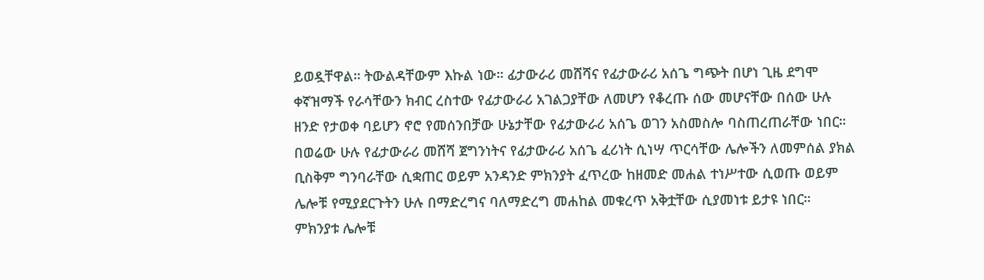ይወዷቸዋል። ትውልዳቸውም እኩል ነው። ፊታውራሪ መሸሻና የፊታውራሪ አሰጌ ግጭት በሆነ ጊዜ ደግሞ ቀኛዝማች የራሳቸውን ክብር ረስተው የፊታውራሪ አገልጋያቸው ለመሆን የቆረጡ ሰው መሆናቸው በሰው ሁሉ ዘንድ የታወቀ ባይሆን ኖሮ የመሰንበቻው ሁኔታቸው የፊታውራሪ አሰጌ ወገን አስመስሎ ባስጠረጠራቸው ነበር። በወሬው ሁሉ የፊታውራሪ መሸሻ ጀግንነትና የፊታውራሪ አሰጌ ፈሪነት ሲነሣ ጥርሳቸው ሌሎችን ለመምሰል ያክል ቢስቅም ግንባራቸው ሲቋጠር ወይም አንዳንድ ምክንያት ፈጥረው ከዘመድ መሐል ተነሥተው ሲወጡ ወይም ሌሎቹ የሚያደርጉትን ሁሉ በማድረግና ባለማድረግ መሐከል መቁረጥ አቅቷቸው ሲያመነቱ ይታዩ ነበር።
ምክንያቱ ሌሎቹ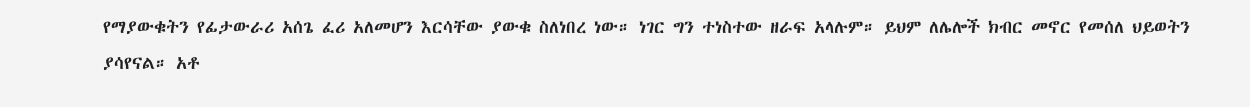የማያውቁትን የፊታውራሪ አሰጌ ፈሪ አለመሆን እርሳቸው ያውቁ ስለነበረ ነው። ነገር ግን ተነስተው ዘራፍ አላሉም። ይህም ለሌሎች ክብር መኖር የመሰለ ህይወትን ያሳየናል። አቶ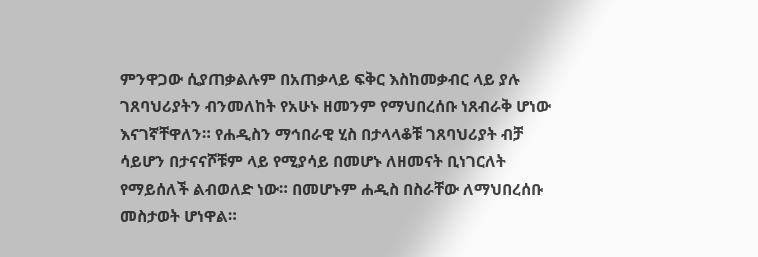ምንዋጋው ሲያጠቃልሉም በአጠቃላይ ፍቅር እስከመቃብር ላይ ያሉ ገጸባህሪያትን ብንመለከት የአሁኑ ዘመንም የማህበረሰቡ ነጸብራቅ ሆነው እናገኛቸዋለን። የሐዲስን ማኅበራዊ ሂስ በታላላቆቹ ገጸባህሪያት ብቻ ሳይሆን በታናናሾቹም ላይ የሚያሳይ በመሆኑ ለዘመናት ቢነገርለት የማይሰለች ልብወለድ ነው። በመሆኑም ሐዲስ በስራቸው ለማህበረሰቡ መስታወት ሆነዋል።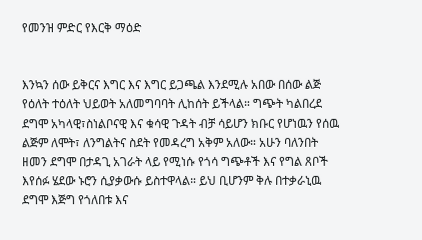የመንዝ ምድር የእርቅ ማዕድ


እንኳን ሰው ይቅርና እግር እና እግር ይጋጫል እንደሚሉ አበው በሰው ልጅ የዕለት ተዕለት ህይወት አለመግባባት ሊከሰት ይችላል። ግጭት ካልበረደ ደግሞ አካላዊ፣ስነልቦናዊ እና ቁሳዊ ጉዳት ብቻ ሳይሆን ክቡር የሆነዉን የሰዉ ልጅም ለሞት፣ ለንግልትና ስደት የመዳረግ አቅም አለው። አሁን ባለንበት ዘመን ደግሞ በታዳጊ አገራት ላይ የሚነሱ የጎሳ ግጭቶች እና የግል ጸቦች እየሰፉ ሄደው ኑሮን ሲያቃውሱ ይስተዋላል። ይህ ቢሆንም ቅሉ በተቃራኒዉ ደግሞ እጅግ የጎለበቱ እና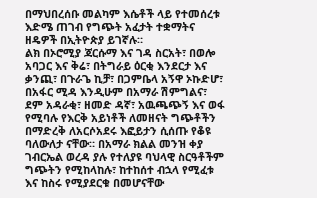በማህበረሰቡ መልካም እሴቶች ላይ የተመሰረቱ እድሜ ጠገብ የግጭት አፈታት ተቋማትና ዘዴዎች በኢትዮጵያ ይገኛሉ።
ልክ በኦሮሚያ ጃርሱማ እና ገዳ ስርአት፣ በወሎ አባጋር እና ቅሬ፣ በትግራይ ዕርቂ እንደርታ እና ቃንጪ፣ በጉራጌ ኪቻ፣ በጋምቤላ አኝዋ ኦኩድሆ፣ በአፋር ሚዳ እንዲሁም በአማራ ሽምግልና፣ ደም አዳራቂ፣ ዘመድ ዳኛ፣ አዉጫጭኝ እና ወፋ የሚባሉ የእርቅ አይነቶች ለመዘናት ግጭቶችን በማድረቅ ለአርሶአደሩ እፎይታን ሲሰጡ የቆዩ ባለውለታ ናቸው። በአማራ ክልል መንዝ ቀያ ገብርኤል ወረዳ ያሉ የተለያዩ ባህላዊ ስርዓቶችም ግጭትን የሚከላከሉ፣ ከተከሰተ ብኋላ የሚፈቱ እና ከስሩ የሚያደርቁ በመሆናቸው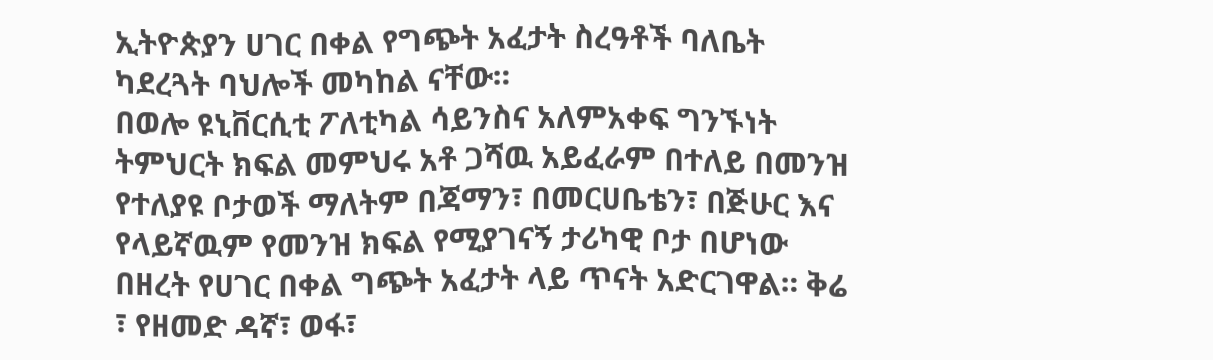ኢትዮጵያን ሀገር በቀል የግጭት አፈታት ስረዓቶች ባለቤት ካደረጓት ባህሎች መካከል ናቸው።
በወሎ ዩኒቨርሲቲ ፖለቲካል ሳይንስና አለምአቀፍ ግንኙነት ትምህርት ክፍል መምህሩ አቶ ጋሻዉ አይፈራም በተለይ በመንዝ የተለያዩ ቦታወች ማለትም በጃማን፣ በመርሀቤቴን፣ በጅሁር እና የላይኛዉም የመንዝ ክፍል የሚያገናኝ ታሪካዊ ቦታ በሆነው በዘረት የሀገር በቀል ግጭት አፈታት ላይ ጥናት አድርገዋል። ቅሬ ፣ የዘመድ ዳኛ፣ ወፋ፣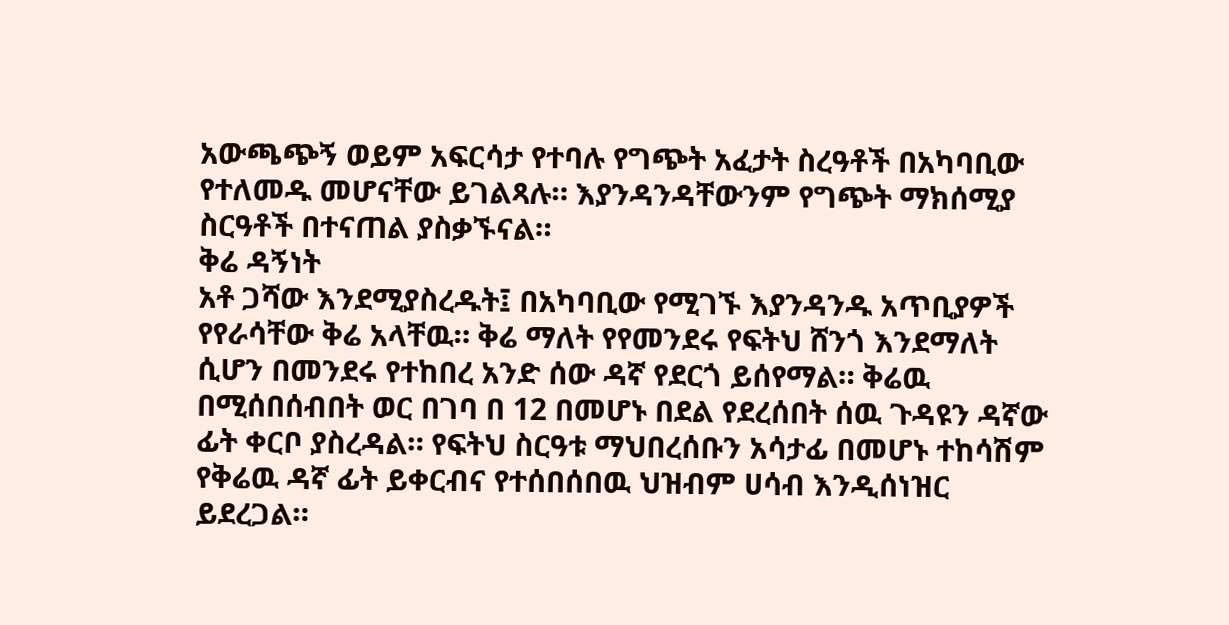አውጫጭኝ ወይም አፍርሳታ የተባሉ የግጭት አፈታት ስረዓቶች በአካባቢው የተለመዱ መሆናቸው ይገልጻሉ። እያንዳንዳቸውንም የግጭት ማክሰሚያ ስርዓቶች በተናጠል ያስቃኙናል።
ቅሬ ዳኝነት
አቶ ጋሻው እንደሚያስረዱት፤ በአካባቢው የሚገኙ እያንዳንዱ አጥቢያዎች የየራሳቸው ቅሬ አላቸዉ። ቅሬ ማለት የየመንደሩ የፍትህ ሸንጎ እንደማለት ሲሆን በመንደሩ የተከበረ አንድ ሰው ዳኛ የደርጎ ይሰየማል። ቅሬዉ በሚሰበሰብበት ወር በገባ በ 12 በመሆኑ በደል የደረሰበት ሰዉ ጉዳዩን ዳኛው ፊት ቀርቦ ያስረዳል። የፍትህ ስርዓቱ ማህበረሰቡን አሳታፊ በመሆኑ ተከሳሽም የቅሬዉ ዳኛ ፊት ይቀርብና የተሰበሰበዉ ህዝብም ሀሳብ እንዲሰነዝር ይደረጋል።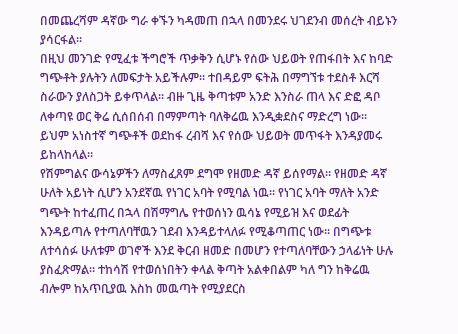በመጨረሻም ዳኛው ግራ ቀኙን ካዳመጠ በኋላ በመንደሩ ህገደንብ መሰረት ብይኑን ያሳርፋል።
በዚህ መንገድ የሚፈቱ ችግሮች ጥቃቅን ሲሆኑ የሰው ህይወት የጠፋበት እና ከባድ ግጭቶት ያሉትን ለመፍታት አይችሉም። ተበዳይም ፍትሕ በማግኘቱ ተደስቶ እርሻ ስራውን ያለስጋት ይቀጥላል። ብዙ ጊዜ ቅጣቱም አንድ እንስራ ጠላ እና ድፎ ዳቦ ለቀጣዩ ወር ቅሬ ሲሰበሰብ በማምጣት ባለቅሬዉ እንዲቋደስና ማድረግ ነው። ይህም አነስተኛ ግጭቶች ወደከፋ ረብሻ እና የሰው ህይወት መጥፋት እንዳያመሩ ይከላከላል።
የሽምግልና ውሳኔዎችን ለማስፈጸም ደግሞ የዘመድ ዳኛ ይሰየማል። የዘመድ ዳኛ ሁለት አይነት ሲሆን አንደኛዉ የነገር አባት የሚባል ነዉ። የነገር አባት ማለት አንድ ግጭት ከተፈጠረ በኋላ በሽማግሌ የተወሰነን ዉሳኔ የሚይዝ እና ወደፊት እንዳይጣሉ የተጣለባቸዉን ገደብ እንዳይተላለፉ የሚቆጣጠር ነው። በግጭቱ ለተሳሰፉ ሁለቱም ወገኖች እንደ ቅርብ ዘመድ በመሆን የተጣለባቸውን ኃላፊነት ሁሉ ያስፈጽማል። ተከሳሽ የተወሰነበትን ቀላል ቅጣት አልቀበልም ካለ ግን ከቅሬዉ ብሎም ከአጥቢያዉ እስከ መዉጣት የሚያደርስ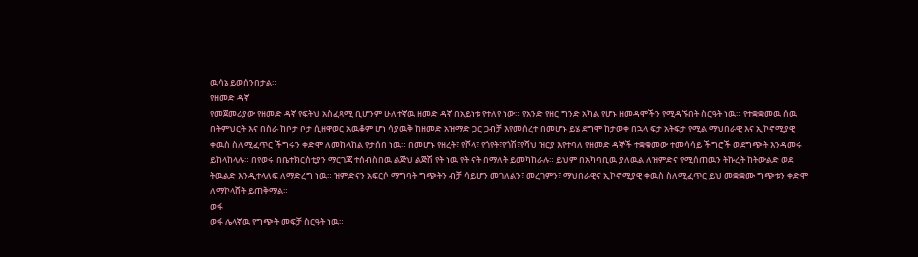ዉሳኔ ይወሰንበታል።
የዘመድ ዳኛ
የመጀመሪያው የዘመድ ዳኛ የፍትህ አስፈጻሚ ቢሆንም ሁለተኛዉ ዘመድ ዳኛ በአይነቱ የተለየ ነው። የአንድ የዘር ግንድ አካል የሆኑ ዘመዳሞችን የሚዳኙበት ስርዓት ነዉ። የተቋቋመዉ ሰዉ በትምህርት እና በስራ ከቦታ ቦታ ሲዘዋወር አዉቆም ሆነ ሳያዉቅ ከዘመድ አዝማድ ጋር ጋብቻ እየመሰረተ በመሆኑ ይሄ ደግሞ ከታወቀ በኋላ ፍታ አትፍታ የሚል ማህበራዊ እና ኢኮኖሚያዊ ቀዉስ ስለሚፈጥር ችግሩን ቀድሞ ለመከላከል የታሰበ ነዉ። በመሆኑ የዘረት፣ የሾላ፣ የጎየት፣የጎሽ፣የሻህ ዝርያ እየተባለ የዘመድ ዳኞች ተቋቁመው ተመሳሳይ ችግሮች ወደግጭት እንዳመሩ ይከላከላሉ። በየወሩ በቤተክርስቲያን ማርገጃ ተሰብስበዉ ልጅህ ልጅሽ የት ነዉ የት ናት በማለት ይመካከራሉ። ይህም በአካባቢዉ ያለዉል ለዝምድና የሚሰጠዉን ትኩረት ከትውልድ ወደ ትዉልድ እንዲተላለፍ ለማድረግ ነዉ። ዝምድናን አፍርሶ ማግባት ግጭትን ብቻ ሳይሆን መገለልን፣ መረገምን፣ ማህበራዊና ኢኮኖሚያዊ ቀዉስ ስለሚፈጥር ይህ መቋቋሙ ግጭቱን ቀድሞ ለማኮላሸት ይጠቅማል።
ወፋ
ወፋ ሌላኛዉ የግጭት መፍቻ ስርዓት ነዉ።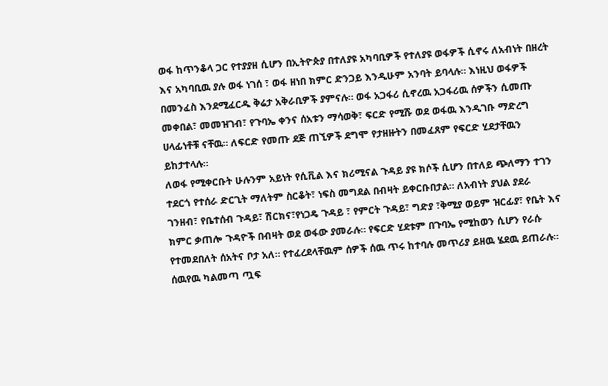ወፋ ከጥንቆላ ጋር የተያያዘ ሲሆን በኢትዮጵያ በተለያዩ አካባቢዎች የተለያዩ ወፋዎች ሲኖሩ ለአብነት በዘረት እና አካባቢዉ ያሉ ወፋ ነገሰ ፣ ወፋ ዘነበ ክምር ድንጋይ እንዲሁም አንባት ይባላሉ። እነዚህ ወፋዎች በመንፈስ እንደሚፈርዱ ቅሬታ አቅራቢዎች ያምናሉ። ወፋ አጋፋሪ ሲኖረዉ አጋፋሪዉ ሰዎችን ሲመጡ መቀበል፣ መመዝገብ፣ የጉባኤ ቀንና ሰአቱን ማሳወቅ፣ ፍርድ የሚሹ ወደ ወፋዉ እንዲገቡ ማድረግ ሀላፊነቶቹ ናቸዉ። ለፍርድ የመጡ ደጅ ጠኚዎች ደግሞ የታዘዙትን በመፈጸም የፍርድ ሂደታቸዉን ይከታተላሉ።
ለወፋ የሚቀርቡት ሁሉንም አይነት የሲቪል እና ክሪሚናል ጉዳይ ያዩ ክሶች ሲሆን በተለይ ጭለማን ተገን ተደርጎ የተሰራ ድርጊት ማለትም ስርቆት፣ ነፍስ መግደል በብዛት ይቀርቡበታል። ለአብነት ያህል ያደራ ገንዘብ፣ የቤተሰብ ጉዳይ፣ ሽርክና፣የነጋዴ ጉዳይ ፣ የምርት ጉዳይ፣ ግድያ ፣ቅሚያ ወይም ዝርፊያ፣ የቤት እና ክምር ቃጠሎ ጉዳዮች በብዛት ወደ ወፋው ያመራሉ። የፍርድ ሂደቱም በጉባኤ የሚከወን ሲሆን የራሱ የተመደበለት ሰአትና ቦታ አለ። የተፈረደላቸዉም ሰዎች ሰዉ ጥሩ ከተባሉ መጥሪያ ይዘዉ ሄደዉ ይጠራሉ።
ሰዉየዉ ካልመጣ ጧፍ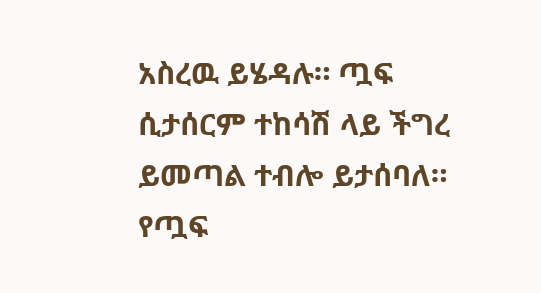አስረዉ ይሄዳሉ። ጧፍ ሲታሰርም ተከሳሽ ላይ ችግረ ይመጣል ተብሎ ይታሰባለ። የጧፍ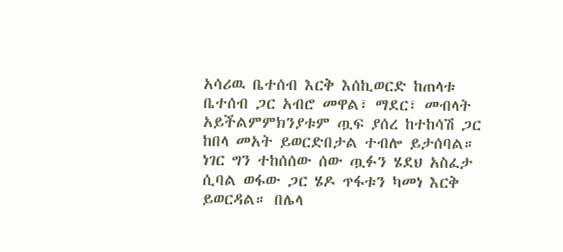አሳሪዉ ቤተሰብ እርቅ እሰኪወርድ ከጠላቱ ቤተሰብ ጋር አብሮ መዋል፣ ማደር፣ መብላት አይችልምምክንያቱም ጧፍ ያሰረ ከተከሳሽ ጋር ከበላ መአት ይወርድበታል ተብሎ ይታሰባል። ነገር ግን ተከሰሰው ሰው ጧፉን ሄደህ አስፈታ ሲባል ወፋው ጋር ሄዶ ጥፋቱን ካመነ እርቅ ይወርዳል። በሌላ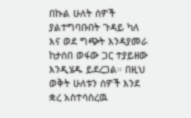በኩል ሁለት ሰዎች ያልተግባቡበት ጉዳይ ካለ እና ወደ ግጭት እንዳያመራ ከታሰበ ወፋው ጋር ተያይዘው እንዲሄዱ ይደረጋል። በዚህ ወቅት ሁለቱን ሰዎች እንደ ቋረ አስተሳስረዉ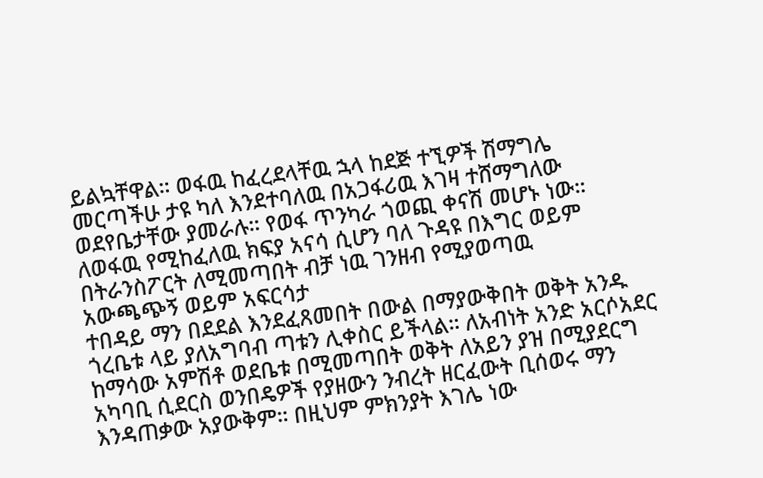ይልኳቸዋል። ወፋዉ ከፈረደላቸዉ ኋላ ከደጅ ተኚዎች ሽማግሌ መርጣችሁ ታዩ ካለ እንደተባለዉ በአጋፋሪዉ እገዛ ተሸማግለው ወደየቤታቸው ያመራሉ። የወፋ ጥንካራ ጎወጪ ቀናሽ መሆኑ ነው። ለወፋዉ የሚከፈለዉ ክፍያ አናሳ ሲሆን ባለ ጉዳዩ በእግር ወይም በትራንስፖርት ለሚመጣበት ብቻ ነዉ ገንዘብ የሚያወጣዉ
አውጫጭኝ ወይም አፍርሳታ
ተበዳይ ማን በደደል እንደፈጸመበት በውል በማያውቅበት ወቅት አንዱ ጎረቤቱ ላይ ያለአግባብ ጣቱን ሊቀስር ይችላል። ለአብነት አንድ አርሶአደር ከማሳው አምሽቶ ወደቤቱ በሚመጣበት ወቅት ለአይን ያዝ በሚያደርግ አካባቢ ሲደርስ ወንበዴዎች የያዘውን ንብረት ዘርፈውት ቢሰወሩ ማን እንዳጠቃው አያውቅም። በዚህም ምክንያት እገሌ ነው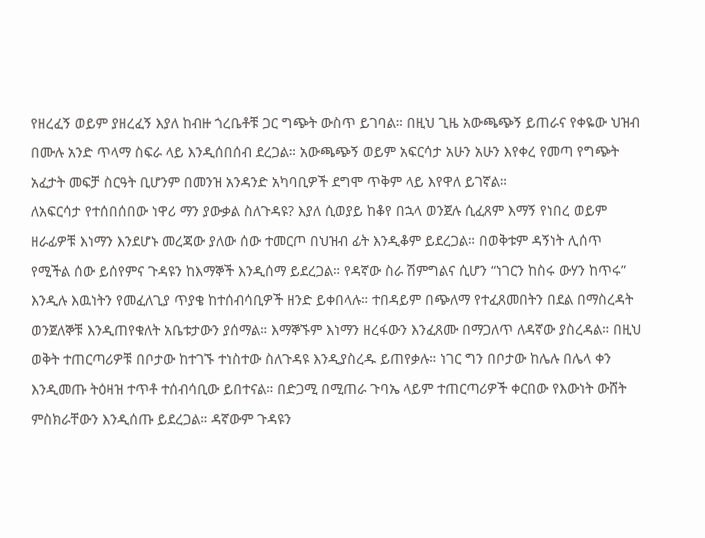የዘረፈኝ ወይም ያዘረፈኝ እያለ ከብዙ ጎረቤቶቹ ጋር ግጭት ውስጥ ይገባል። በዚህ ጊዜ አውጫጭኝ ይጠራና የቀዬው ህዝብ በሙሉ አንድ ጥላማ ስፍራ ላይ እንዲሰበሰብ ደረጋል። አውጫጭኝ ወይም አፍርሳታ አሁን አሁን እየቀረ የመጣ የግጭት አፈታት መፍቻ ስርዓት ቢሆንም በመንዝ አንዳንድ አካባቢዎች ደግሞ ጥቅም ላይ እየዋለ ይገኛል።
ለአፍርሳታ የተሰበሰበው ነዋሪ ማን ያውቃል ስለጉዳዩ? እያለ ሲወያይ ከቆየ በኋላ ወንጀሉ ሲፈጸም እማኝ የነበረ ወይም ዘራፊዎቹ እነማን እንደሆኑ መረጃው ያለው ሰው ተመርጦ በህዝብ ፊት እንዲቆም ይደረጋል። በወቅቱም ዳኝነት ሊሰጥ የሚችል ሰው ይሰየምና ጉዳዩን ከእማኞች እንዲሰማ ይደረጋል። የዳኛው ስራ ሽምግልና ሲሆን “ነገርን ከስሩ ውሃን ከጥሩ” እንዲሉ እዉነትን የመፈለጊያ ጥያቄ ከተሰብሳቢዎች ዘንድ ይቀበላሉ። ተበዳይም በጭለማ የተፈጸመበትን በደል በማስረዳት ወንጀለኞቹ እንዲጠየቁለት አቤቱታውን ያሰማል። እማኞኙም እነማን ዘረፋውን እንፈጸሙ በማጋለጥ ለዳኛው ያስረዳል። በዚህ ወቅት ተጠርጣሪዎቹ በቦታው ከተገኙ ተነስተው ስለጉዳዩ እንዲያስረዱ ይጠየቃሉ። ነገር ግን በቦታው ከሌሉ በሌላ ቀን እንዲመጡ ትዕዛዝ ተጥቶ ተሰብሳቢው ይበተናል። በድጋሚ በሚጠራ ጉባኤ ላይም ተጠርጣሪዎች ቀርበው የእውነት ውሸት ምስክራቸውን እንዲሰጡ ይደረጋል። ዳኛውም ጉዳዩን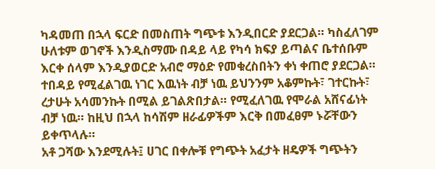ካዳመጠ በኋላ ፍርድ በመስጠት ግጭቱ እንዲበርድ ያደርጋል። ካስፈለገም ሁለቱም ወገኖች እንዲስማሙ በዳይ ላይ የካሳ ክፍያ ይጣልና ቤተሰቡም እርቀ ሰላም እንዲያወርድ አብሮ ማዕድ የመቁረስበትን ቀነ ቀጠሮ ያደርጋል። ተበዳይ የሚፈልገዉ ነገር እዉነት ብቻ ነዉ ይህንንም አቆምኩት፣ ገተርኩት፣ ረታሁት አሳመንኩት በሚል ይገልጽበታል። የሚፈለገዉ የሞራል አሸናፊነት ብቻ ነዉ። ከዚህ በኋላ ከሳሽም ዘራፊዎችም እርቅ በመፈፀም ኑሯቸውን ይቀጥላሉ።
አቶ ጋሻው እንደሚሉት፤ ሀገር በቀሎቹ የግጭት አፈታት ዘዴዎች ግጭትን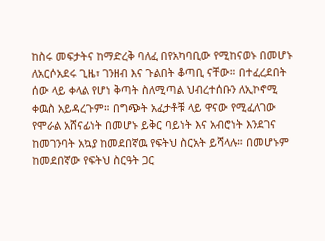ከስሩ መፍታትና ከማድረቅ ባለፈ በየአካባቢው የሚከናወኑ በመሆኑ ለአርሶአደሩ ጊዜ፣ ገንዘብ እና ጉልበት ቆጣቢ ናቸው። በተፈረደበት ሰው ላይ ቀላል የሆነ ቅጣት ስለሚጣል ህብረተሰቡን ለኢኮኖሚ ቀዉስ አይዳረጉም። በግጭት አፈታቶቹ ላይ ዋናው የሚፈለገው የሞራል አሸናፊነት በመሆኑ ይቅር ባይነት እና አብሮነት እንደገና ከመገንባት አኳያ ከመደበኛዉ የፍትህ ስርአት ይሻላሉ። በመሆኑም ከመደበኛው የፍትህ ስርዓት ጋር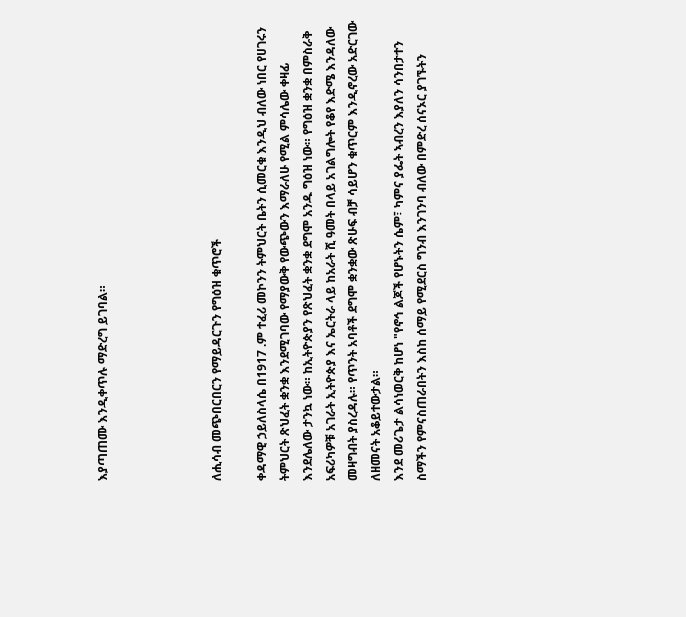እያጣጠሙ እንዲቀጥሉ ማድረግ ይገባል።




ለሒሳብ መጭበርበርን የማይዳርጉን የግዕዝ ቁጥሮች

ቀዳማዊ ኃይለስላሴ በ1917 .ም ተፈሪ መኮንን ትምህርት ቤትን ሲመርቁ እንዲህ ብለው ነበር የሀገሩን ትምህርት ጽህፈት ቋንቋ እንደሚገባው የማያውቅ የውጭውን እማራለሁ የሚል ምሳሌው ቀዛፊ እንደሌለው ታንኳ ነው። ከኢትዮጵያን የጽህፈት ቋንቋ ደግሞ አንዱ ግዕዝ ነው። የግዕዝ ቋንቋ በምስራቅ አፍሪካዎቹ አገራት ኢትዮጵያ እና ኤርትራ ላይ ከአራት ሺ ዓመት በላይ አገልግሎት የቆየ እድሜ እንዳለው መዛግብት ያስረዳሉ። የጥንት አባቶች ደግሞ ቋንቋው ጽሁፍ ብቻ ሳይሆን ቁጥርም እንዲኖረው አድርገው ለዘመናት አቆይተውታል።
እንደ መሪጌታ ልሳነወርቅ ከሆነ "የኖኅ ልጆች የሆኑትን ሴም፣ ካምና ያፌት ኣብረን እያለን ሳንበታተን ስማችን የምናስጠራበትን እስከ ሰማይ የሚደርስ ግንብ እንገንባ ብለው በምድረ ሰናኦር ያገኙትን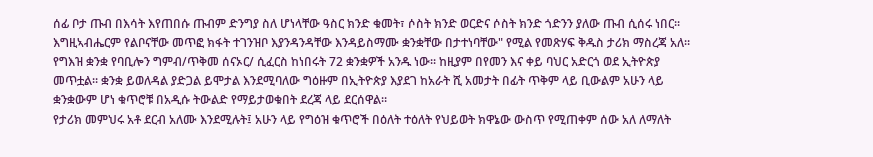ሰፊ ቦታ ጡብ በእሳት እየጠበሱ ጡብም ድንግያ ስለ ሆነላቸው ዓስር ክንድ ቁመት፣ ሶስት ክንድ ወርድና ሶስት ክንድ ጎድንን ያለው ጡብ ሲሰሩ ነበር፡፡ እግዚኣብሔርም የልቦናቸው መጥፎ ክፋት ተገንዝቦ እያንዳንዳቸው እንዳይስማሙ ቋንቋቸው በታተነባቸው" የሚል የመጽሃፍ ቅዱስ ታሪክ ማስረጃ አለ። የግእዝ ቋንቋ የባቢሎን ግምብ/ጥቅመ ሰናኦር/ ሲፈርስ ከነበሩት 72 ቋንቋዎች አንዱ ነው፡፡ ከዚያም በየመን እና ቀይ ባህር አድርጎ ወደ ኢትዮጵያ መጥቷል። ቋንቋ ይወለዳል ያድጋል ይሞታል እንደሚባለው ግዕዙም በኢትዮጵያ እያደገ ከአራት ሺ አመታት በፊት ጥቅም ላይ ቢውልም አሁን ላይ ቋንቋውም ሆነ ቁጥሮቹ በአዲሱ ትውልድ የማይታወቁበት ደረጃ ላይ ደርሰዋል።
የታሪክ መምህሩ አቶ ደርብ አለሙ እንደሚሉት፤ አሁን ላይ የግዕዝ ቁጥሮች በዕለት ተዕለት የህይወት ክዋኔው ውስጥ የሚጠቀም ሰው አለ ለማለት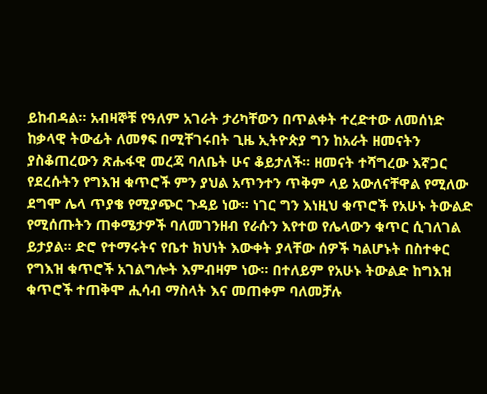ይከብዳል። አብዛኞቹ የዓለም አገራት ታሪካቸውን በጥልቀት ተረድተው ለመሰነድ ከቃላዊ ትውፊት ለመፃፍ በሚቸገሩበት ጊዜ ኢትዮጵያ ግን ከአራት ዘመናትን ያስቆጠረውን ጽሑፋዊ መረጃ ባለቤት ሁና ቆይታለች፡፡ ዘመናት ተሻግረው እኛጋር የደረሱትን የግእዝ ቁጥሮች ምን ያህል አጥንተን ጥቅም ላይ አውለናቸዋል የሚለው ደግሞ ሌላ ጥያቄ የሚያጭር ጉዳይ ነው። ነገር ግን እነዚህ ቁጥሮች የአሁኑ ትውልድ የሚሰጡትን ጠቀሜታዎች ባለመገንዘብ የራሱን እየተወ የሌላውን ቁጥር ሲገለገል ይታያል፡፡ ድሮ የተማሩትና የቤተ ክህነት እውቀት ያላቸው ሰዎች ካልሆኑት በስተቀር የግእዝ ቁጥሮች አገልግሎት እምብዛም ነው፡፡ በተለይም የአሁኑ ትውልድ ከግእዝ ቁጥሮች ተጠቅሞ ሒሳብ ማስላት እና መጠቀም ባለመቻሉ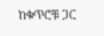ከቁጥሮቹ ጋር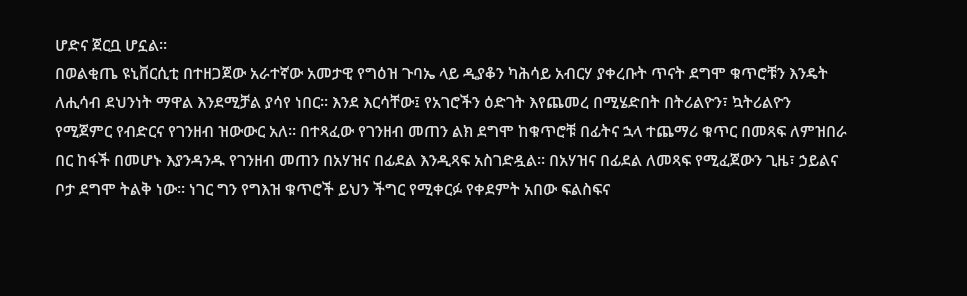ሆድና ጀርቧ ሆኗል።
በወልቂጤ ዩኒቨርሲቲ በተዘጋጀው አራተኛው አመታዊ የግዕዝ ጉባኤ ላይ ዲያቆን ካሕሳይ አብርሃ ያቀረቡት ጥናት ደግሞ ቁጥሮቹን እንዴት ለሒሳብ ደህንነት ማዋል እንደሚቻል ያሳየ ነበር። እንደ እርሳቸው፤ የአገሮችን ዕድገት እየጨመረ በሚሄድበት በትሪልዮን፣ ኳትሪልዮን የሚጀምር የብድርና የገንዘብ ዝውውር አለ። በተጻፈው የገንዘብ መጠን ልክ ደግሞ ከቁጥሮቹ በፊትና ኋላ ተጨማሪ ቁጥር በመጻፍ ለምዝበራ በር ከፋች በመሆኑ እያንዳንዱ የገንዘብ መጠን በአሃዝና በፊደል እንዲጻፍ አስገድዷል፡፡ በአሃዝና በፊደል ለመጻፍ የሚፈጀውን ጊዜ፣ ኃይልና ቦታ ደግሞ ትልቅ ነው፡፡ ነገር ግን የግእዝ ቁጥሮች ይህን ችግር የሚቀርፉ የቀደምት አበው ፍልስፍና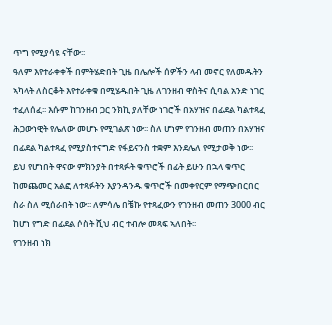ጥግ የሚያሳዩ ናቸው፡፡
ዓለም እየተራቀቀች በምትሄድበት ጊዜ በሌሎች ሰዎችን ላብ መኖር የለመዱትን ኣካላት ለስርቆት እየተራቀቁ በሚሄዱበት ጊዜ ለገንዘብ ዋስትና ሲባል አንድ ነገር ተፈለሰፈ፡፡ እሱም ከገንዘብ ጋር ንክኪ ያለቸው ነገሮች በአሃዝና በፊደል ካልተጻፈ ሕጋውነዊት የሌለው መሆኑ የሚገልጽ ነው፡፡ ስለ ሆነም የገንዘብ መጠን በአሃዝና በፊደል ካልተጻፈ የሚያስተናግድ የፋይናንስ ተቋም እንደሌለ የሚታወቅ ነው፡፡ ይህ የሆነበት ዋናው ምክንያት በተጻፉት ቁጥሮች በፊት ይሁን በኋላ ቁጥር ከመጨመር አልፎ ለተጻፉትን እያንዳንዱ ቁጥሮች በመቀየርም የማጭበርበር ስራ ስለ ሚሰራበት ነው፡፡ ለምሳሌ በቼኩ የተጻፈውን የገንዘብ መጠን 3000 ብር ከሆነ የግድ በፊደል ሶስት ሺህ ብር ተብሎ መጻፍ ኣለበት፡፡
የገንዘብ ነክ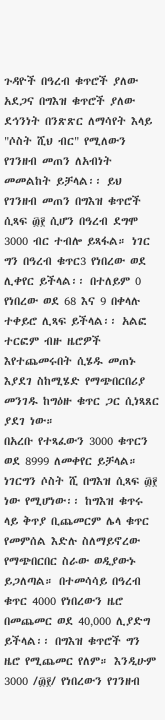ጉዳዮች በዓረብ ቁጥሮች ያለው አደጋና በግእዝ ቁጥሮች ያለው ደኅንነት በንጽጽር ለማሳየት እላይ "ሶስት ሺህ ብር" የሚለውን የገንዘብ መጠን ለአብነት መመልከት ይቻላል፡፡ ይህ የገንዘብ መጠን በግእዝ ቁጥሮች ሲጻፍ ፴፻ ሲሆን በዓረብ ደግሞ 3000 ብር ተብሎ ይጻፋል። ነገር ግን በዓረብ ቁጥር3 የነበረው ወደ ሊቀየር ይችላል፡፡ በተለይም 0 የነበረው ወደ 68 እና 9 በቀላሉ ተቀይሮ ሊጻፍ ይችላል፡፡ አልፎ ተርፎም ብዙ ዜሮዎች እየተጨመሩበት ሲሄዱ መጠኑ እያደገ ስከሚሄድ የማጭበርበሪያ መንገዱ ከግዕዙ ቁጥር ጋር ሲነጻጸር ያደገ ነው።
በአረቡ የተጻፈውን 3000 ቁጥርን ወደ 8999 ለመቀየር ይቻላል። ነገርግን ሶስት ሺ በግእዝ ሲጻፍ ፴፻ ነው የሚሆነው፡፡ ከግእዝ ቁጥሩ ላይ ቅጥያ ቢጨመርም ሌላ ቁጥር የመምሰል እድሉ ስለማይኖረው የማጭበርበር ስራው ወዲያውኑ ይጋለጣል። በተመሳሳይ በዓረብ ቁጥር 4000 የነበረውን ዜሮ በመጨመር ወደ 40‚000 ሊያድግ ይችላል፡፡ በግእዝ ቁጥሮች ግን ዜሮ የሚጨመር የለም። እንዲሁም 3000 /፴፻/ የነበረውን የገንዘብ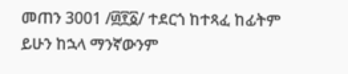መጠን 3001 /፴፻፩/ ተደርጎ ከተጻፈ ከፊትም ይሁን ከኋላ ማንኛውንም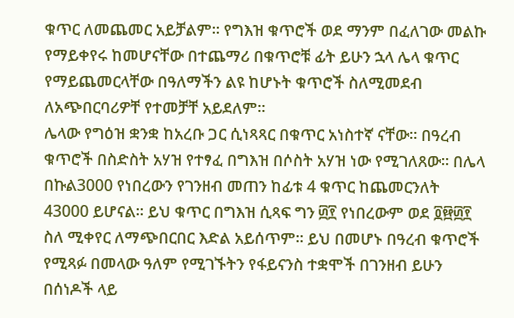ቁጥር ለመጨመር አይቻልም፡፡ የግእዝ ቁጥሮች ወደ ማንም በፈለገው መልኩ የማይቀየሩ ከመሆናቸው በተጨማሪ በቁጥሮቹ ፊት ይሁን ኋላ ሌላ ቁጥር የማይጨመርላቸው በዓለማችን ልዩ ከሆኑት ቁጥሮች ስለሚመደብ ለአጭበርባሪዎቸ የተመቻቸ አይደለም።
ሌላው የግዕዝ ቋንቋ ከአረቡ ጋር ሲነጻጻር በቁጥር አነስተኛ ናቸው። በዓረብ ቁጥሮች በስድስት አሃዝ የተፃፈ በግእዝ በሶስት አሃዝ ነው የሚገለጸው፡፡ በሌላ በኩል3000 የነበረውን የገንዘብ መጠን ከፊቱ 4 ቁጥር ከጨመርንለት 43000 ይሆናል፡፡ ይህ ቁጥር በግእዝ ሲጻፍ ግን ፴፻ የነበረውም ወደ ፬፼፴፻ ስለ ሚቀየር ለማጭበርበር እድል አይሰጥም፡፡ ይህ በመሆኑ በዓረብ ቁጥሮች የሚጻፉ በመላው ዓለም የሚገኙትን የፋይናንስ ተቋሞች በገንዘብ ይሁን በሰነዶች ላይ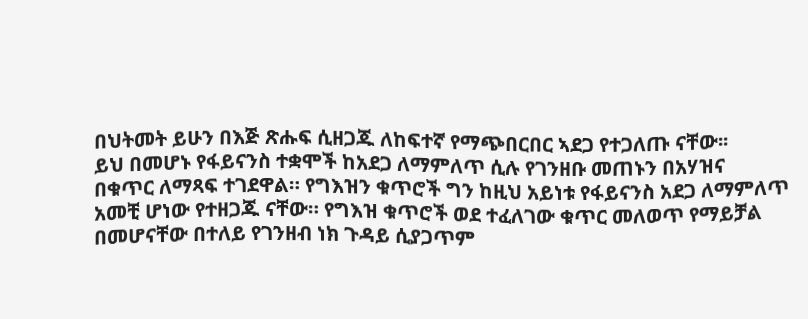በህትመት ይሁን በእጅ ጽሑፍ ሲዘጋጁ ለከፍተኛ የማጭበርበር ኣደጋ የተጋለጡ ናቸው፡፡
ይህ በመሆኑ የፋይናንስ ተቋሞች ከአደጋ ለማምለጥ ሲሉ የገንዘቡ መጠኑን በአሃዝና በቁጥር ለማጻፍ ተገደዋል። የግእዝን ቁጥሮች ግን ከዚህ አይነቱ የፋይናንስ አደጋ ለማምለጥ አመቺ ሆነው የተዘጋጁ ናቸው። የግእዝ ቁጥሮች ወደ ተፈለገው ቁጥር መለወጥ የማይቻል በመሆናቸው በተለይ የገንዘብ ነክ ጉዳይ ሲያጋጥም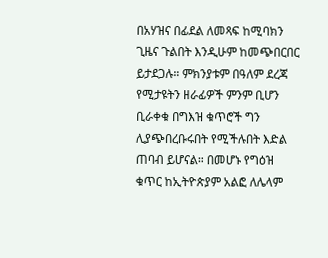በአሃዝና በፊደል ለመጻፍ ከሚባክን ጊዜና ጉልበት እንዲሁም ከመጭበርበር ይታደጋሉ። ምክንያቱም በዓለም ደረጃ የሚታዩትን ዘራፊዎች ምንም ቢሆን ቢራቀቁ በግእዝ ቁጥሮች ግን ሊያጭበረቡሩበት የሚችሉበት እድል ጠባብ ይሆናል። በመሆኑ የግዕዝ ቁጥር ከኢትዮጵያም አልፎ ለሌላም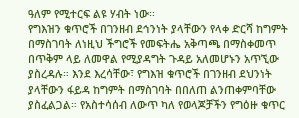ዓለም የሚተርፍ ልዩ ሃብት ነው፡፡
የግእዝን ቁጥሮች በገንዘብ ደኅንነት ያላቸውን የላቀ ድርሻ ከግምት በማስገባት ለነዚህ ችግሮች የመፍትሔ አቅጣጫ በማስቀመጥ በጥቅም ላይ ለመዋል የሚያዳግት ጉዳይ አለመሆኑን አጥኚው ያስረዳሉ። እንደ እረሳቸው፣ የግእዝ ቁጥሮች በገንዘብ ደህንነት ያላቸውን ፋይዳ ከግምት በማስገባት በበለጠ ልንጠቀምባቸው ያስፈልጋል። የአስተሳሰብ ለውጥ ካለ የወላጆቻችን የግዕዙ ቁጥር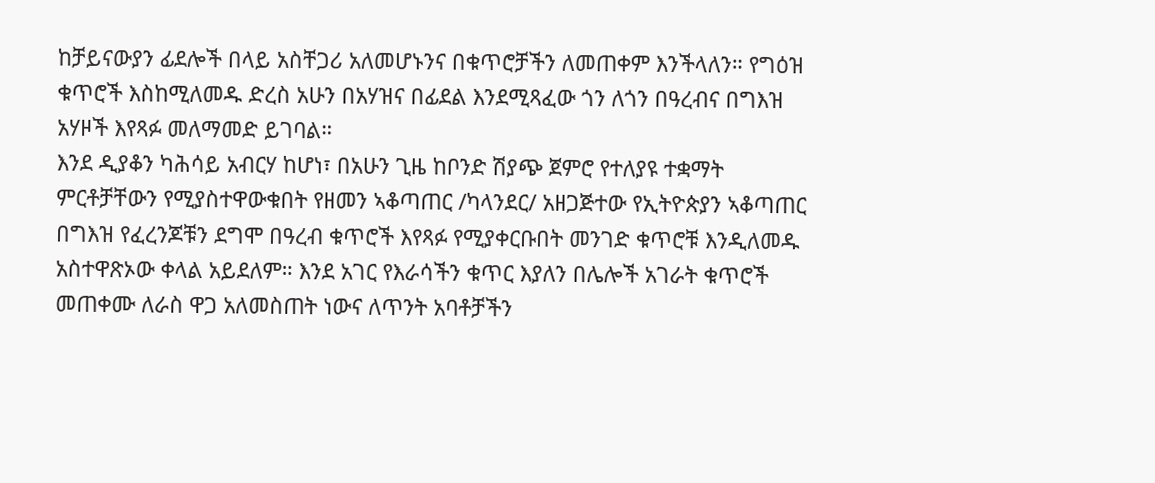ከቻይናውያን ፊደሎች በላይ አስቸጋሪ አለመሆኑንና በቁጥሮቻችን ለመጠቀም እንችላለን። የግዕዝ ቁጥሮች እስከሚለመዱ ድረስ አሁን በአሃዝና በፊደል እንደሚጻፈው ጎን ለጎን በዓረብና በግእዝ አሃዞች እየጻፉ መለማመድ ይገባል።
እንደ ዲያቆን ካሕሳይ አብርሃ ከሆነ፣ በአሁን ጊዜ ከቦንድ ሽያጭ ጀምሮ የተለያዩ ተቋማት ምርቶቻቸውን የሚያስተዋውቁበት የዘመን ኣቆጣጠር /ካላንደር/ አዘጋጅተው የኢትዮጵያን ኣቆጣጠር በግእዝ የፈረንጆቹን ደግሞ በዓረብ ቁጥሮች እየጻፉ የሚያቀርቡበት መንገድ ቁጥሮቹ እንዲለመዱ አስተዋጽኦው ቀላል አይደለም። እንደ አገር የእራሳችን ቁጥር እያለን በሌሎች አገራት ቁጥሮች መጠቀሙ ለራስ ዋጋ አለመስጠት ነውና ለጥንት አባቶቻችን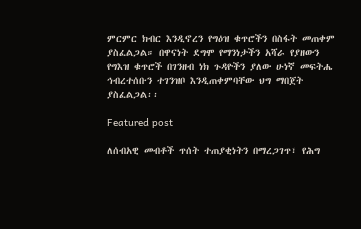ምርምር ክብር እንዲኖረን የግዕዝ ቁጥሮችን በስፋት መጠቀም ያስፈልጋል። በዋናነት ደግሞ የማንነታችን አሻራ የያዘውን የግእዝ ቁጥሮች በገንዘብ ነክ ጉዳዮችን ያለው ሁነኛ መፍትሔ ኅብረተሰቡን ተገንዝቦ እንዲጠቀምባቸው ህግ ማበጀት ያስፈልጋል፡፡

Featured post

ለሰብአዊ መብቶች ጥሰት ተጠያቂነትን በማረጋገጥ፣ የሕግ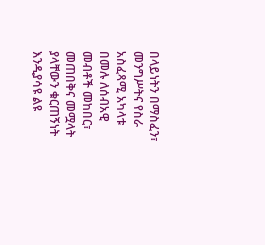በላይነትን በማስፈን፣ መንግሥትና የስራ አስፈጻሚ አካላቱ በመሉ ለሰብአዊ መብቶች መከበር፣ መጠበቅና መሟላት ያላቸውን ቁርጠኝነት እንዲያሳዩ ልዩ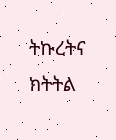ትኩረትና ክትትል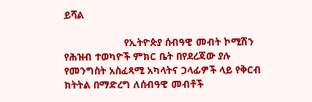ይሻል

                    የኢትዮጵያ ሰብዓዊ መብት ኮሚሽን የሕዝብ ተወካዮች ምክር ቤት በየደረጃው ያሉ የመንግስት አስፈጻሚ አካላትና ኃላፊዎች ላይ የቅርብ ክትትል በማድረግ ለሰብዓዊ መብቶች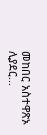መከበር አስተዋጽኦ ሊያደር...